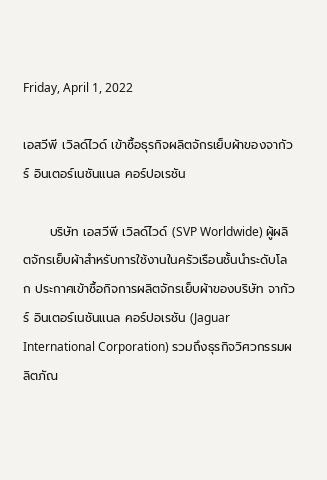Friday, April 1, 2022

เอสวีพี เวิลด์ไวด์ เข้าซื้อธุรกิจผลิตจักรเย็บผ้าของจากัวร์ อินเตอร์เนชันแนล คอร์ปอเรชัน

      บริษัท เอสวีพี เวิลด์ไวด์ (SVP Worldwide) ผู้ผลิตจักรเย็บผ้าสำหรับการใช้งานในครัวเรือนชั้นนำระดับโลก ประกาศเข้าซื้อกิจการผลิตจักรเย็บผ้าของบริษัท จากัวร์ อินเตอร์เนชันแนล คอร์ปอเรชัน (Jaguar International Corporation) รวมถึงธุรกิจวิศวกรรมผลิตภัณ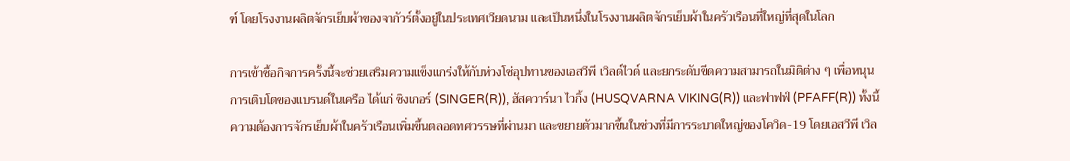ฑ์ โดยโรงงานผลิตจักรเย็บผ้าของจากัวร์ตั้งอยู่ในประเทศเวียดนาม และเป็นหนึ่งในโรงงานผลิตจักรเย็บผ้าในครัวเรือนที่ใหญ่ที่สุดในโลก

การเข้าซื้อกิจการครั้งนี้จะช่วยเสริมความแข็งแกร่งให้กับห่วงโซ่อุปทานของเอสวีพี เวิลด์ไวด์ และยกระดับขีดความสามารถในมิติต่าง ๆ เพื่อหนุนการเติบโตของแบรนด์ในเครือ ได้แก่ ซิงเกอร์ (SINGER(R)), ฮัสควาร์นา ไวกิ้ง (HUSQVARNA VIKING(R)) และฟาฟฟ์ (PFAFF(R)) ทั้งนี้ ความต้องการจักรเย็บผ้าในครัวเรือนเพิ่มขึ้นตลอดทศวรรษที่ผ่านมา และขยายตัวมากขึ้นในช่วงที่มีการระบาดใหญ่ของโควิด-19 โดยเอสวีพี เวิล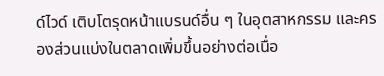ด์ไวด์ เติบโตรุดหน้าแบรนด์อื่น ๆ ในอุตสาหกรรม และครองส่วนแบ่งในตลาดเพิ่มขึ้นอย่างต่อเนื่อ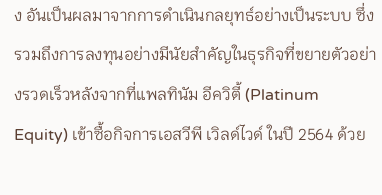ง อันเป็นผลมาจากการดำเนินกลยุทธ์อย่างเป็นระบบ ซึ่งรวมถึงการลงทุนอย่างมีนัยสำคัญในธุรกิจที่ขยายตัวอย่างรวดเร็วหลังจากที่แพลทินัม อีควิตี้ (Platinum Equity) เข้าซื้อกิจการเอสวีพี เวิลด์ไวด์ ในปี 2564 ด้วย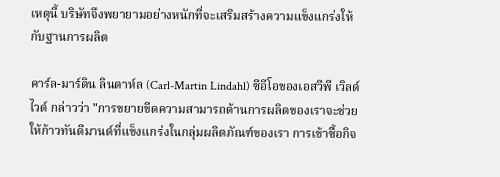เหตุนี้ บริษัทจึงพยายามอย่างหนักที่จะเสริมสร้างความแข็งแกร่งให้กับฐานการผลิต

คาร์ล-มาร์ติน ลินดาห์ล (Carl-Martin Lindahl) ซีอีโอของเอสวีพี เวิลด์ไวด์ กล่าวว่า "การขยายขีดความสามารถด้านการผลิตของเราจะช่วยให้ก้าวทันดีมานด์ที่แข็งแกร่งในกลุ่มผลิตภัณฑ์ของเรา การเข้าซื้อกิจ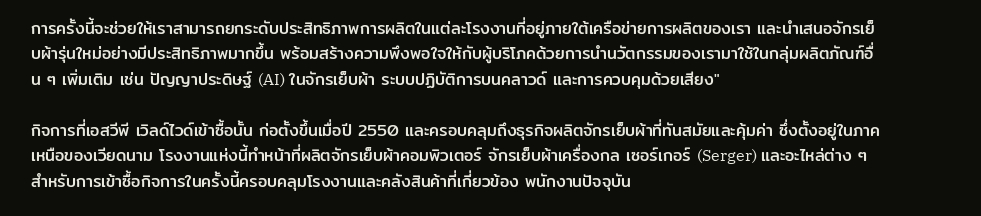การครั้งนี้จะช่วยให้เราสามารถยกระดับประสิทธิภาพการผลิตในแต่ละโรงงานที่อยู่ภายใต้เครือข่ายการผลิตของเรา และนำเสนอจักรเย็บผ้ารุ่นใหม่อย่างมีประสิทธิภาพมากขึ้น พร้อมสร้างความพึงพอใจให้กับผู้บริโภคด้วยการนำนวัตกรรมของเรามาใช้ในกลุ่มผลิตภัณฑ์อื่น ๆ เพิ่มเติม เช่น ปัญญาประดิษฐ์ (AI) ในจักรเย็บผ้า ระบบปฏิบัติการบนคลาวด์ และการควบคุมด้วยเสียง"

กิจการที่เอสวีพี เวิลด์ไวด์เข้าซื้อนั้น ก่อตั้งขึ้นเมื่อปี 2550 และครอบคลุมถึงธุรกิจผลิตจักรเย็บผ้าที่ทันสมัยและคุ้มค่า ซึ่งตั้งอยู่ในภาคเหนือของเวียดนาม โรงงานแห่งนี้ทำหน้าที่ผลิตจักรเย็บผ้าคอมพิวเตอร์ จักรเย็บผ้าเครื่องกล เซอร์เกอร์ (Serger) และอะไหล่ต่าง ๆ สำหรับการเข้าซื้อกิจการในครั้งนี้ครอบคลุมโรงงานและคลังสินค้าที่เกี่ยวข้อง พนักงานปัจจุบัน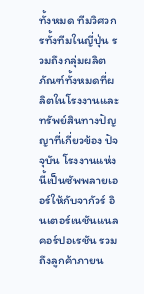ทั้งหมด ทีมวิศวกรทั้งทีมในญี่ปุ่น รวมถึงกลุ่มผลิตภัณฑ์ทั้งหมดที่ผลิตในโรงงานและทรัพย์สินทางปัญญาที่เกี่ยวข้อง ปัจจุบัน โรงงานแห่งนี้เป็นซัพพลายเออร์ให้กับจากัวร์ อินเตอร์เนชันแนล คอร์ปอเรชัน รวมถึงลูกค้าภายน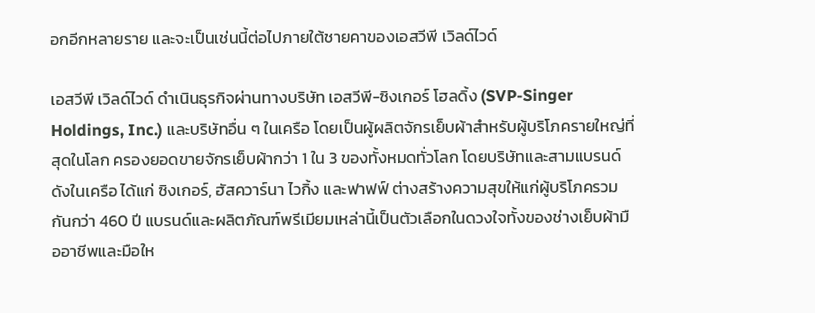อกอีกหลายราย และจะเป็นเช่นนี้ต่อไปภายใต้ชายคาของเอสวีพี เวิลด์ไวด์

เอสวีพี เวิลด์ไวด์ ดำเนินธุรกิจผ่านทางบริษัท เอสวีพี-ซิงเกอร์ โฮลดิ้ง (SVP-Singer Holdings, Inc.) และบริษัทอื่น ๆ ในเครือ โดยเป็นผู้ผลิตจักรเย็บผ้าสำหรับผู้บริโภครายใหญ่ที่สุดในโลก ครองยอดขายจักรเย็บผ้ากว่า 1 ใน 3 ของทั้งหมดทั่วโลก โดยบริษัทและสามแบรนด์ดังในเครือ ได้แก่ ซิงเกอร์, ฮัสควาร์นา ไวกิ้ง และฟาฟฟ์ ต่างสร้างความสุขให้แก่ผู้บริโภครวมกันกว่า 460 ปี แบรนด์และผลิตภัณฑ์พรีเมียมเหล่านี้เป็นตัวเลือกในดวงใจทั้งของช่างเย็บผ้ามืออาชีพและมือให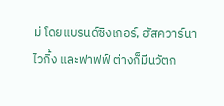ม่ โดยแบรนด์ซิงเกอร์, ฮัสควาร์นา ไวกิ้ง และฟาฟฟ์ ต่างก็มีนวัตก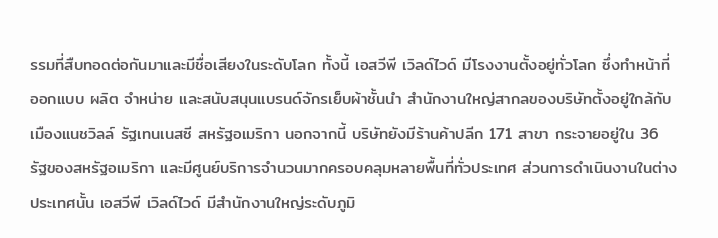รรมที่สืบทอดต่อกันมาและมีชื่อเสียงในระดับโลก ทั้งนี้ เอสวีพี เวิลด์ไวด์ มีโรงงานตั้งอยู่ทั่วโลก ซึ่งทำหน้าที่ออกแบบ ผลิต จำหน่าย และสนับสนุนแบรนด์จักรเย็บผ้าชั้นนำ สำนักงานใหญ่สากลของบริษัทตั้งอยู่ใกล้กับเมืองแนชวิลล์ รัฐเทนเนสซี สหรัฐอเมริกา นอกจากนี้ บริษัทยังมีร้านค้าปลีก 171 สาขา กระจายอยู่ใน 36 รัฐของสหรัฐอเมริกา และมีศูนย์บริการจำนวนมากครอบคลุมหลายพื้นที่ทั่วประเทศ ส่วนการดำเนินงานในต่างประเทศนั้น เอสวีพี เวิลด์ไวด์ มีสำนักงานใหญ่ระดับภูมิ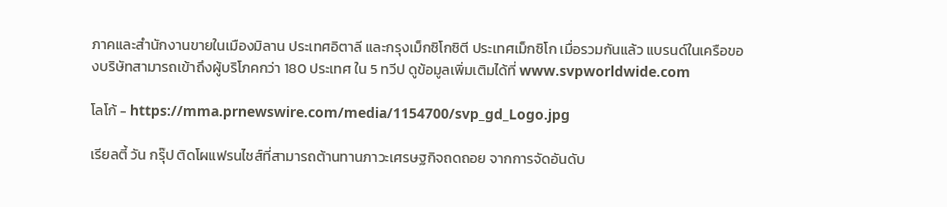ภาคและสำนักงานขายในเมืองมิลาน ประเทศอิตาลี และกรุงเม็กซิโกซิตี ประเทศเม็กซิโก เมื่อรวมกันแล้ว แบรนด์ในเครือของบริษัทสามารถเข้าถึงผู้บริโภคกว่า 180 ประเทศ ใน 5 ทวีป ดูข้อมูลเพิ่มเติมได้ที่ www.svpworldwide.com

โลโก้ - https://mma.prnewswire.com/media/1154700/svp_gd_Logo.jpg

เรียลตี้ วัน กรุ๊ป ติดโผแฟรนไชส์ที่สามารถต้านทานภาวะเศรษฐกิจถดถอย จากการจัดอันดับ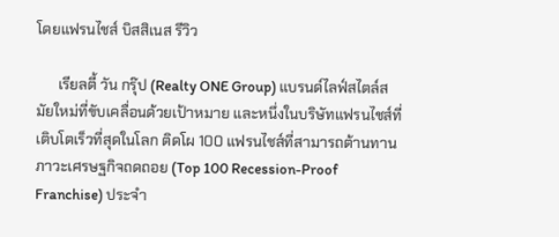โดยแฟรนไชส์ บิสสิเนส รีวิว

      เรียลตี้ วัน กรุ๊ป (Realty ONE Group) แบรนด์ไลฟ์สไตล์สมัยใหม่ที่ขับเคลื่อนด้วยเป้าหมาย และหนึ่งในบริษัทแฟรนไชส์ที่เติบโตเร็วที่สุดในโลก ติดโผ 100 แฟรนไชส์ที่สามารถต้านทานภาวะเศรษฐกิจถดถอย (Top 100 Recession-Proof Franchise) ประจำ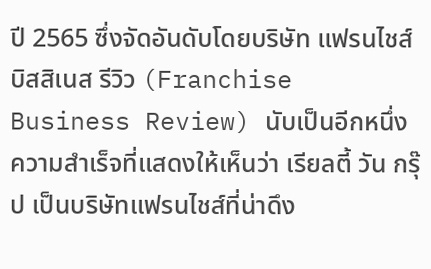ปี 2565 ซึ่งจัดอันดับโดยบริษัท แฟรนไชส์ บิสสิเนส รีวิว (Franchise Business Review) นับเป็นอีกหนึ่งความสำเร็จที่แสดงให้เห็นว่า เรียลตี้ วัน กรุ๊ป เป็นบริษัทแฟรนไชส์ที่น่าดึง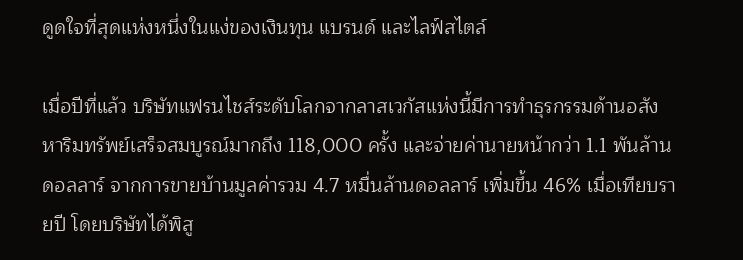ดูดใจที่สุดแห่งหนึ่งในแง่ของเงินทุน แบรนด์ และไลฟ์สไตล์

เมื่อปีที่แล้ว บริษัทแฟรนไชส์ระดับโลกจากลาสเวกัสแห่งนี้มีการทำธุรกรรมด้านอสังหาริมทรัพย์เสร็จสมบูรณ์มากถึง 118,000 ครั้ง และจ่ายค่านายหน้ากว่า 1.1 พันล้านดอลลาร์ จากการขายบ้านมูลค่ารวม 4.7 หมื่นล้านดอลลาร์ เพิ่มขึ้น 46% เมื่อเทียบรายปี โดยบริษัทได้พิสู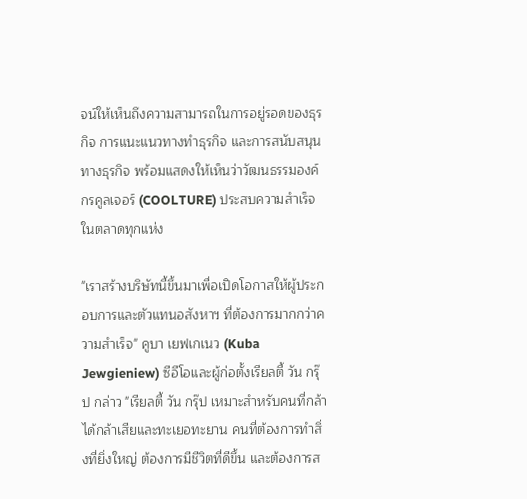จน์ให้เห็นถึงความสามารถในการอยู่รอดของธุรกิจ การแนะแนวทางทำธุรกิจ และการสนับสนุนทางธุรกิจ พร้อมแสดงให้เห็นว่าวัฒนธรรมองค์กรคูลเจอร์ (COOLTURE) ประสบความสำเร็จในตลาดทุกแห่ง

"เราสร้างบริษัทนี้ขึ้นมาเพื่อเปิดโอกาสให้ผู้ประกอบการและตัวแทนอสังหาฯ ที่ต้องการมากกว่าความสำเร็จ" คูบา เยฟเกเนว (Kuba Jewgieniew) ซีอีโอและผู้ก่อตั้งเรียลตี้ วัน กรุ๊ป กล่าว "เรียลตี้ วัน กรุ๊ป เหมาะสำหรับคนที่กล้าได้กล้าเสียและทะเยอทะยาน คนที่ต้องการทำสิ่งที่ยิ่งใหญ่ ต้องการมีชีวิตที่ดีขึ้น และต้องการส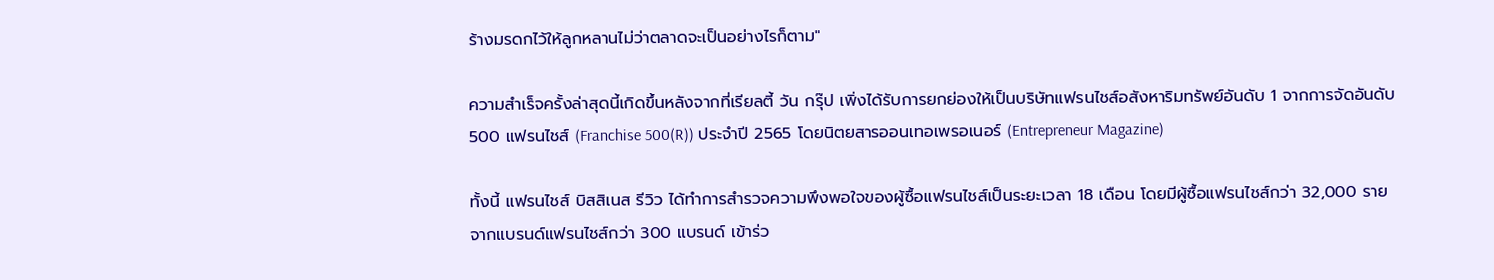ร้างมรดกไว้ให้ลูกหลานไม่ว่าตลาดจะเป็นอย่างไรก็ตาม"

ความสำเร็จครั้งล่าสุดนี้เกิดขึ้นหลังจากที่เรียลตี้ วัน กรุ๊ป เพิ่งได้รับการยกย่องให้เป็นบริษัทแฟรนไชส์อสังหาริมทรัพย์อันดับ 1 จากการจัดอันดับ 500 แฟรนไชส์ (Franchise 500(R)) ประจำปี 2565 โดยนิตยสารออนเทอเพรอเนอร์ (Entrepreneur Magazine)

ทั้งนี้ แฟรนไชส์ บิสสิเนส รีวิว ได้ทำการสำรวจความพึงพอใจของผู้ซื้อแฟรนไชส์เป็นระยะเวลา 18 เดือน โดยมีผู้ซื้อแฟรนไชส์กว่า 32,000 ราย จากแบรนด์แฟรนไชส์กว่า 300 แบรนด์ เข้าร่ว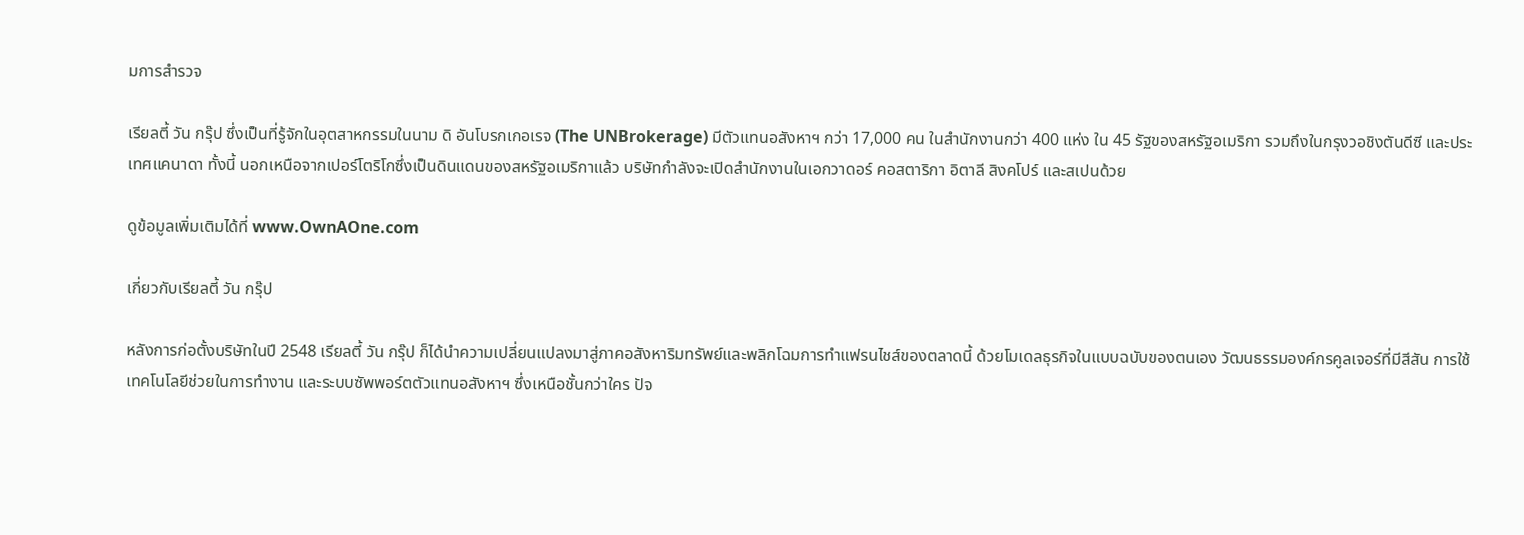มการสำรวจ

เรียลตี้ วัน กรุ๊ป ซึ่งเป็นที่รู้จักในอุตสาหกรรมในนาม ดิ อันโบรกเกอเรจ (The UNBrokerage) มีตัวแทนอสังหาฯ กว่า 17,000 คน ในสำนักงานกว่า 400 แห่ง ใน 45 รัฐของสหรัฐอเมริกา รวมถึงในกรุงวอชิงตันดีซี และประเทศแคนาดา ทั้งนี้ นอกเหนือจากเปอร์โตริโกซึ่งเป็นดินแดนของสหรัฐอเมริกาแล้ว บริษัทกำลังจะเปิดสำนักงานในเอกวาดอร์ คอสตาริกา อิตาลี สิงคโปร์ และสเปนด้วย

ดูข้อมูลเพิ่มเติมได้ที่ www.OwnAOne.com

เกี่ยวกับเรียลตี้ วัน กรุ๊ป

หลังการก่อตั้งบริษัทในปี 2548 เรียลตี้ วัน กรุ๊ป ก็ได้นำความเปลี่ยนแปลงมาสู่ภาคอสังหาริมทรัพย์และพลิกโฉมการทำแฟรนไชส์ของตลาดนี้ ด้วยโมเดลธุรกิจในแบบฉบับของตนเอง วัฒนธรรมองค์กรคูลเจอร์ที่มีสีสัน การใช้เทคโนโลยีช่วยในการทำงาน และระบบซัพพอร์ตตัวแทนอสังหาฯ ซึ่งเหนือชั้นกว่าใคร ปัจ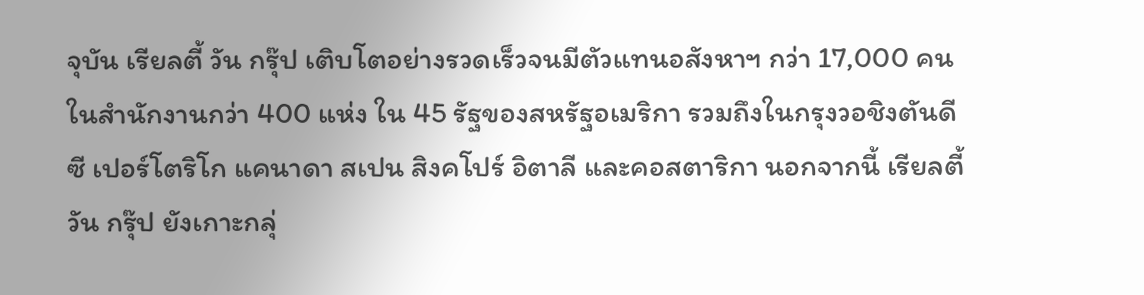จุบัน เรียลตี้ วัน กรุ๊ป เติบโตอย่างรวดเร็วจนมีตัวแทนอสังหาฯ กว่า 17,000 คน ในสำนักงานกว่า 400 แห่ง ใน 45 รัฐของสหรัฐอเมริกา รวมถึงในกรุงวอชิงตันดีซี เปอร์โตริโก แคนาดา สเปน สิงคโปร์ อิตาลี และคอสตาริกา นอกจากนี้ เรียลตี้ วัน กรุ๊ป ยังเกาะกลุ่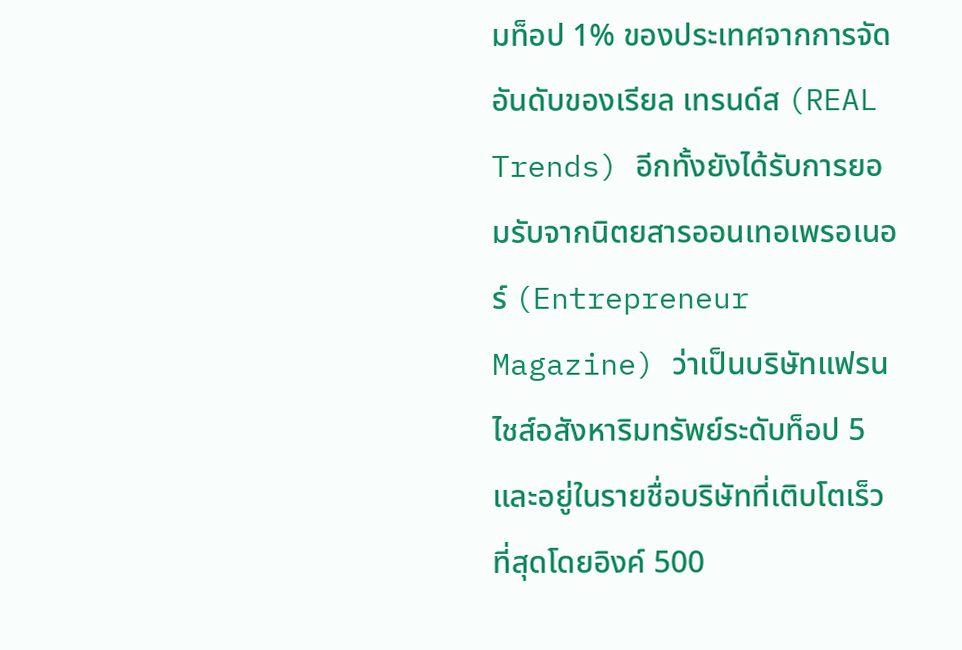มท็อป 1% ของประเทศจากการจัดอันดับของเรียล เทรนด์ส (REAL Trends) อีกทั้งยังได้รับการยอมรับจากนิตยสารออนเทอเพรอเนอร์ (Entrepreneur Magazine) ว่าเป็นบริษัทแฟรนไชส์อสังหาริมทรัพย์ระดับท็อป 5 และอยู่ในรายชื่อบริษัทที่เติบโตเร็วที่สุดโดยอิงค์ 500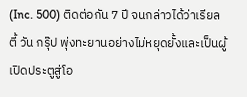(Inc. 500) ติดต่อกัน 7 ปี จนกล่าวได้ว่าเรียลตี้ วัน กรุ๊ป พุ่งทะยานอย่างไม่หยุดยั้งและเป็นผู้เปิดประตูสู่โอ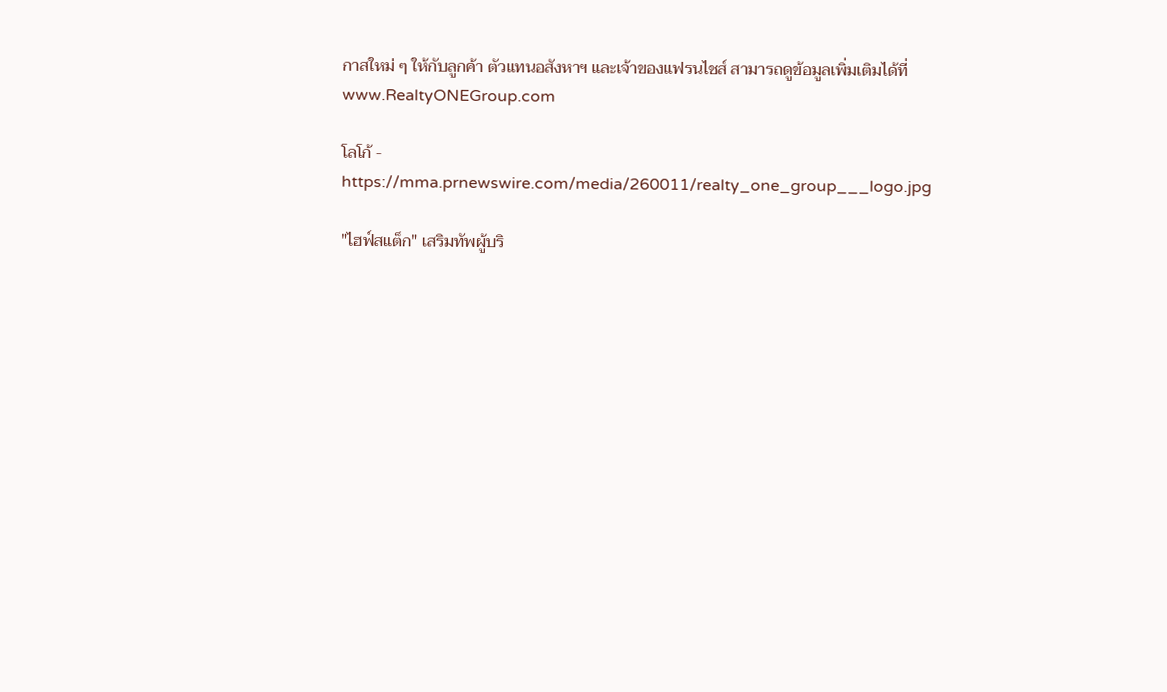กาสใหม่ ๆ ให้กับลูกค้า ตัวแทนอสังหาฯ และเจ้าของแฟรนไชส์ สามารถดูข้อมูลเพิ่มเติมได้ที่ www.RealtyONEGroup.com

โลโก้ - https://mma.prnewswire.com/media/260011/realty_one_group___logo.jpg

"ไฮฟ์สแต็ก" เสริมทัพผู้บริ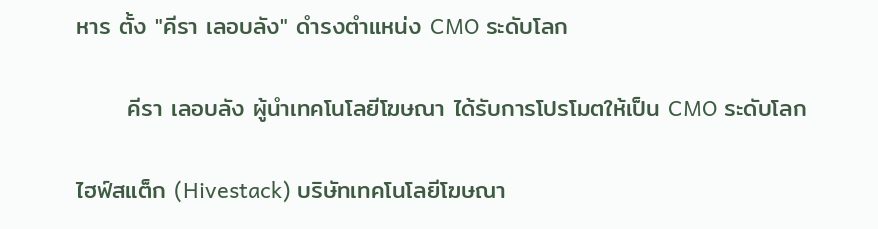หาร ตั้ง "คีรา เลอบลัง" ดำรงตำแหน่ง CMO ระดับโลก

      คีรา เลอบลัง ผู้นำเทคโนโลยีโฆษณา ได้รับการโปรโมตให้เป็น CMO ระดับโลก

ไฮฟ์สแต็ก (Hivestack) บริษัทเทคโนโลยีโฆษณา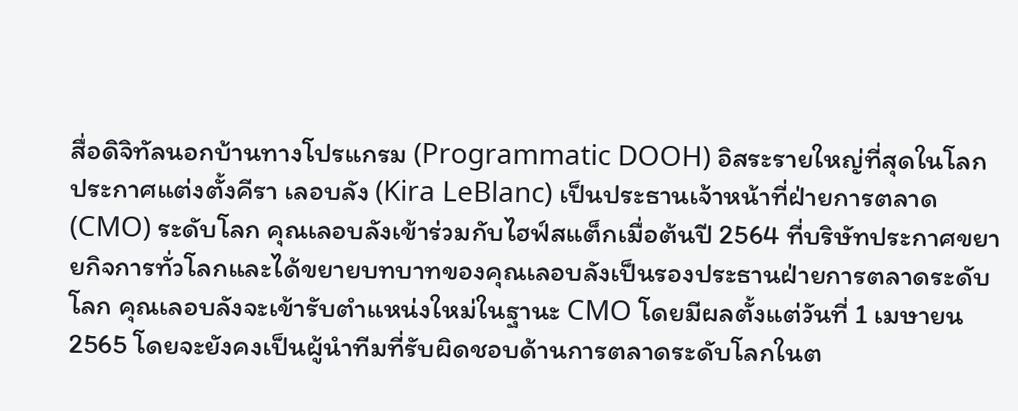สื่อดิจิทัลนอกบ้านทางโปรแกรม (Programmatic DOOH) อิสระรายใหญ่ที่สุดในโลก ประกาศแต่งตั้งคีรา เลอบลัง (Kira LeBlanc) เป็นประธานเจ้าหน้าที่ฝ่ายการตลาด (CMO) ระดับโลก คุณเลอบลังเข้าร่วมกับไฮฟ์สแต็กเมื่อต้นปี 2564 ที่บริษัทประกาศขยายกิจการทั่วโลกและได้ขยายบทบาทของคุณเลอบลังเป็นรองประธานฝ่ายการตลาดระดับโลก คุณเลอบลังจะเข้ารับตำแหน่งใหม่ในฐานะ CMO โดยมีผลตั้งแต่วันที่ 1 เมษายน 2565 โดยจะยังคงเป็นผู้นำทีมที่รับผิดชอบด้านการตลาดระดับโลกในต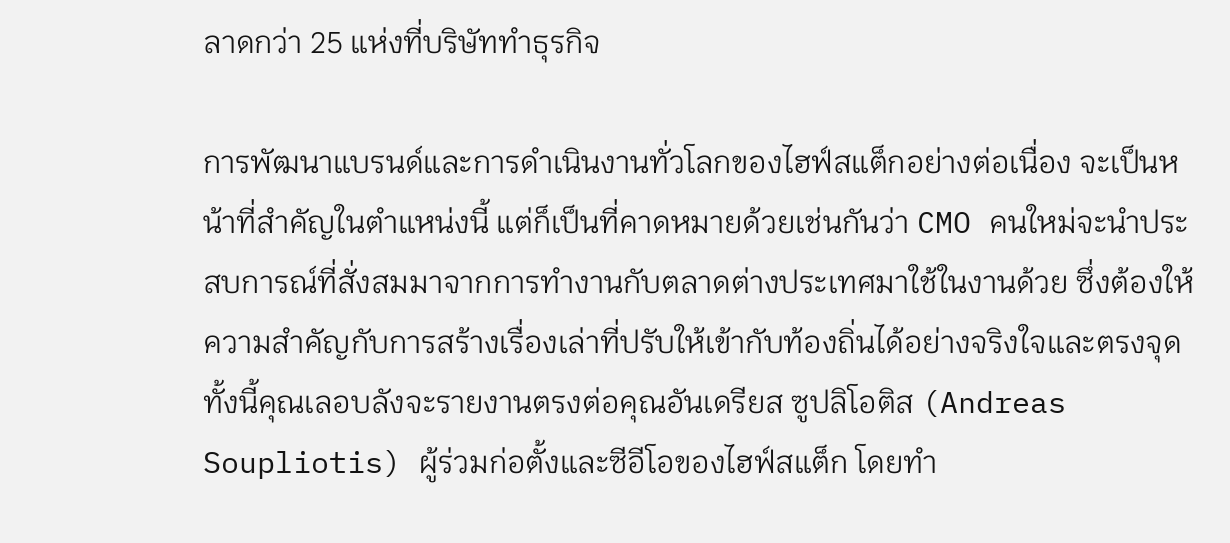ลาดกว่า 25 แห่งที่บริษัททำธุรกิจ

การพัฒนาแบรนด์และการดำเนินงานทั่วโลกของไฮฟ์สแต็กอย่างต่อเนื่อง จะเป็นหน้าที่สำคัญในตำแหน่งนี้ แต่ก็เป็นที่คาดหมายด้วยเช่นกันว่า CMO คนใหม่จะนำประสบการณ์ที่สั่งสมมาจากการทำงานกับตลาดต่างประเทศมาใช้ในงานด้วย ซึ่งต้องให้ความสำคัญกับการสร้างเรื่องเล่าที่ปรับให้เข้ากับท้องถิ่นได้อย่างจริงใจและตรงจุด ทั้งนี้คุณเลอบลังจะรายงานตรงต่อคุณอันเดรียส ซูปลิโอติส (Andreas Soupliotis) ผู้ร่วมก่อตั้งและซีอีโอของไฮฟ์สแต็ก โดยทำ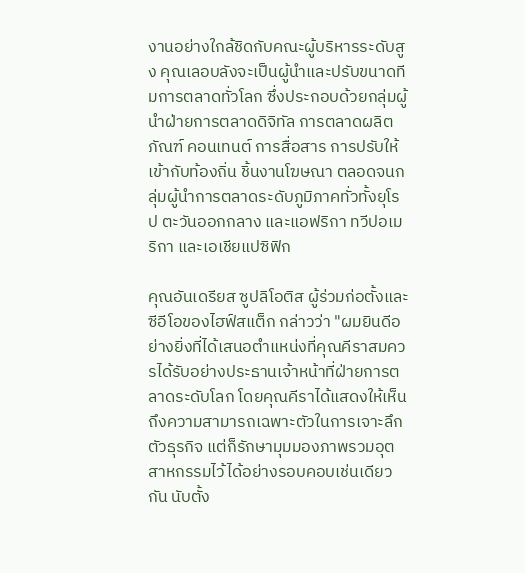งานอย่างใกล้ชิดกับคณะผู้บริหารระดับสูง คุณเลอบลังจะเป็นผู้นำและปรับขนาดทีมการตลาดทั่วโลก ซึ่งประกอบด้วยกลุ่มผู้นำฝ่ายการตลาดดิจิทัล การตลาดผลิตภัณฑ์ คอนเทนต์ การสื่อสาร การปรับให้เข้ากับท้องถิ่น ชิ้นงานโฆษณา ตลอดจนกลุ่มผู้นำการตลาดระดับภูมิภาคทั่วทั้งยุโรป ตะวันออกกลาง และแอฟริกา ทวีปอเมริกา และเอเชียแปซิฟิก

คุณอันเดรียส ซูปลิโอติส ผู้ร่วมก่อตั้งและซีอีโอของไฮฟ์สแต็ก กล่าวว่า "ผมยินดีอย่างยิ่งที่ได้เสนอตำแหน่งที่คุณคีราสมควรได้รับอย่างประธานเจ้าหน้าที่ฝ่ายการตลาดระดับโลก โดยคุณคีราได้แสดงให้เห็นถึงความสามารถเฉพาะตัวในการเจาะลึกตัวธุรกิจ แต่ก็รักษามุมมองภาพรวมอุตสาหกรรมไว้ได้อย่างรอบคอบเช่นเดียวกัน นับตั้ง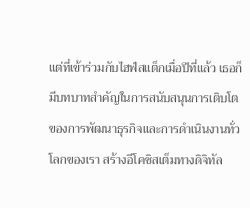แต่ที่เข้าร่วมกับไฮฟ์สแต็กเมื่อปีที่แล้ว เธอก็มีบทบาทสำคัญในการสนับสนุนการเติบโตของการพัฒนาธุรกิจและการดำเนินงานทั่วโลกของเรา สร้างอีโคซิสเต็มทางดิจิทัล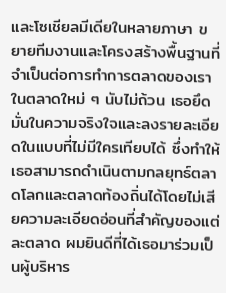และโซเชียลมีเดียในหลายภาษา ขยายทีมงานและโครงสร้างพื้นฐานที่จำเป็นต่อการทำการตลาดของเราในตลาดใหม่ ๆ นับไม่ถ้วน เธอยึดมั่นในความจริงใจและลงรายละเอียดในแบบที่ไม่มีใครเทียบได้ ซึ่งทำให้เธอสามารถดำเนินตามกลยุทธ์ตลาดโลกและตลาดท้องถิ่นได้โดยไม่เสียความละเอียดอ่อนที่สำคัญของแต่ละตลาด ผมยินดีที่ได้เธอมาร่วมเป็นผู้บริหาร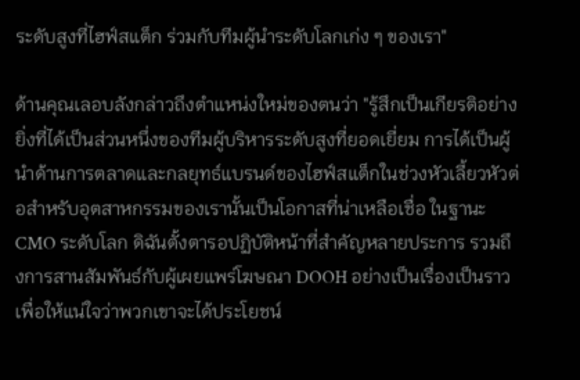ระดับสูงที่ไฮฟ์สแต็ก ร่วมกับทีมผู้นำระดับโลกเก่ง ๆ ของเรา"

ด้านคุณเลอบลังกล่าวถึงตำแหน่งใหม่ของตนว่า "รู้สึกเป็นเกียรติอย่างยิ่งที่ได้เป็นส่วนหนึ่งของทีมผู้บริหารระดับสูงที่ยอดเยี่ยม การได้เป็นผู้นำด้านการตลาดและกลยุทธ์แบรนด์ของไฮฟ์สแต็กในช่วงหัวเลี้ยวหัวต่อสำหรับอุตสาหกรรมของเรานั้นเป็นโอกาสที่น่าเหลือเชื่อ ในฐานะ CMO ระดับโลก ดิฉันตั้งตารอปฏิบัติหน้าที่สำคัญหลายประการ รวมถึงการสานสัมพันธ์กับผู้เผยแพร่โฆษณา DOOH อย่างเป็นเรื่องเป็นราว เพื่อให้แน่ใจว่าพวกเขาจะได้ประโยชน์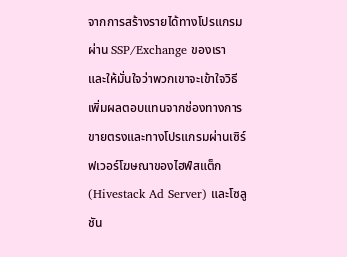จากการสร้างรายได้ทางโปรแกรมผ่าน SSP/Exchange ของเรา และให้มั่นใจว่าพวกเขาจะเข้าใจวิธีเพิ่มผลตอบแทนจากช่องทางการขายตรงและทางโปรแกรมผ่านเซิร์ฟเวอร์โฆษณาของไฮฟ์สแต็ก (Hivestack Ad Server) และโซลูชัน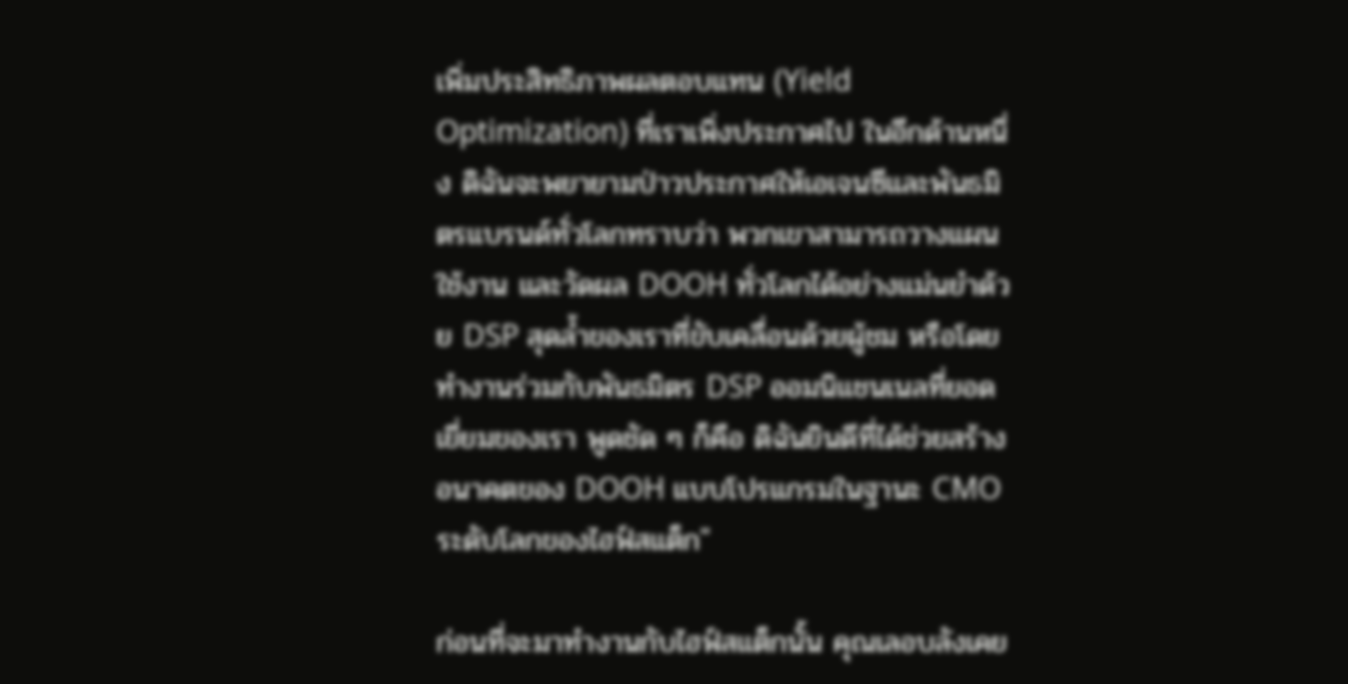เพิ่มประสิทธิภาพผลตอบแทน (Yield Optimization) ที่เราเพิ่งประกาศไป ในอีกด้านหนึ่ง ดิฉันจะพยายามป่าวประกาศให้เอเจนซีและพันธมิตรแบรนด์ทั่วโลกทราบว่า พวกเขาสามารถวางแผน ใช้งาน และวัดผล DOOH ทั่วโลกได้อย่างแม่นยำด้วย DSP สุดล้ำของเราที่ขับเคลื่อนด้วยผู้ชม หรือโดยทำงานร่วมกับพันธมิตร DSP ออมนิแชนเนลที่ยอดเยี่ยมของเรา พูดชัด ๆ ก็คือ ดิฉันยินดีที่ได้ช่วยสร้างอนาคตของ DOOH แบบโปรแกรมในฐานะ CMO ระดับโลกของไฮฟ์สแต็ก"

ก่อนที่จะมาทำงานกับไฮฟ์สแต็กนั้น คุณเลอบลังเคย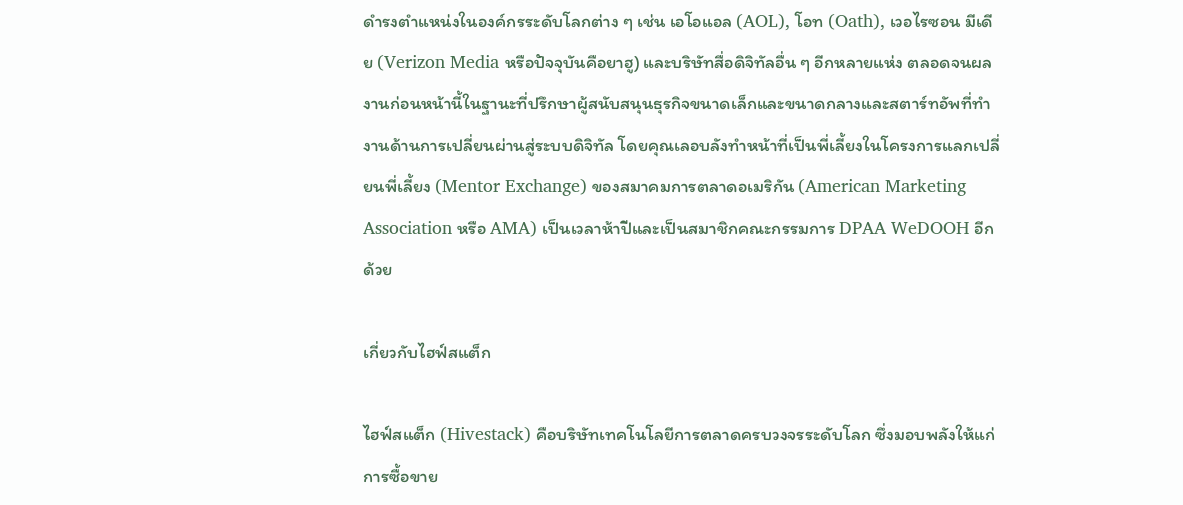ดำรงตำแหน่งในองค์กรระดับโลกต่าง ๆ เช่น เอโอแอล (AOL), โอท (Oath), เวอไรซอน มีเดีย (Verizon Media หรือปัจจุบันคือยาฮู) และบริษัทสื่อดิจิทัลอื่น ๆ อีกหลายแห่ง ตลอดจนผลงานก่อนหน้านี้ในฐานะที่ปรึกษาผู้สนับสนุนธุรกิจขนาดเล็กและขนาดกลางและสตาร์ทอัพที่ทำงานด้านการเปลี่ยนผ่านสู่ระบบดิจิทัล โดยคุณเลอบลังทำหน้าที่เป็นพี่เลี้ยงในโครงการแลกเปลี่ยนพี่เลี้ยง (Mentor Exchange) ของสมาคมการตลาดอเมริกัน (American Marketing Association หรือ AMA) เป็นเวลาห้าปีและเป็นสมาชิกคณะกรรมการ DPAA WeDOOH อีกด้วย

เกี่ยวกับไฮฟ์สแต็ก

ไฮฟ์สแต็ก (Hivestack) คือบริษัทเทคโนโลยีการตลาดครบวงจรระดับโลก ซึ่งมอบพลังให้แก่การซื้อขาย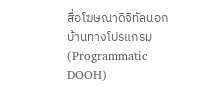สื่อโฆษณาดิจิทัลนอกบ้านทางโปรแกรม (Programmatic DOOH)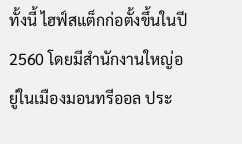ทั้งนี้ ไฮฟ์สแต็กก่อตั้งขึ้นในปี 2560 โดยมีสำนักงานใหญ่อยู่ในเมืองมอนทรีออล ประ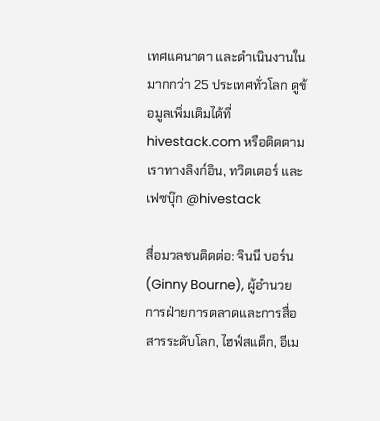เทศแคนาดา และดำเนินงานในมากกว่า 25 ประเทศทั่วโลก ดูข้อมูลเพิ่มเติมได้ที่ hivestack.com หรือติดตามเราทางลิงก์อิน, ทวิตเตอร์ และเฟซบุ๊ก @hivestack

สื่อมวลชนติดต่อ: จินนี บอร์น (Ginny Bourne), ผู้อำนวยการฝ่ายการตลาดและการสื่อสารระดับโลก, ไฮฟ์สแต็ก, อีเม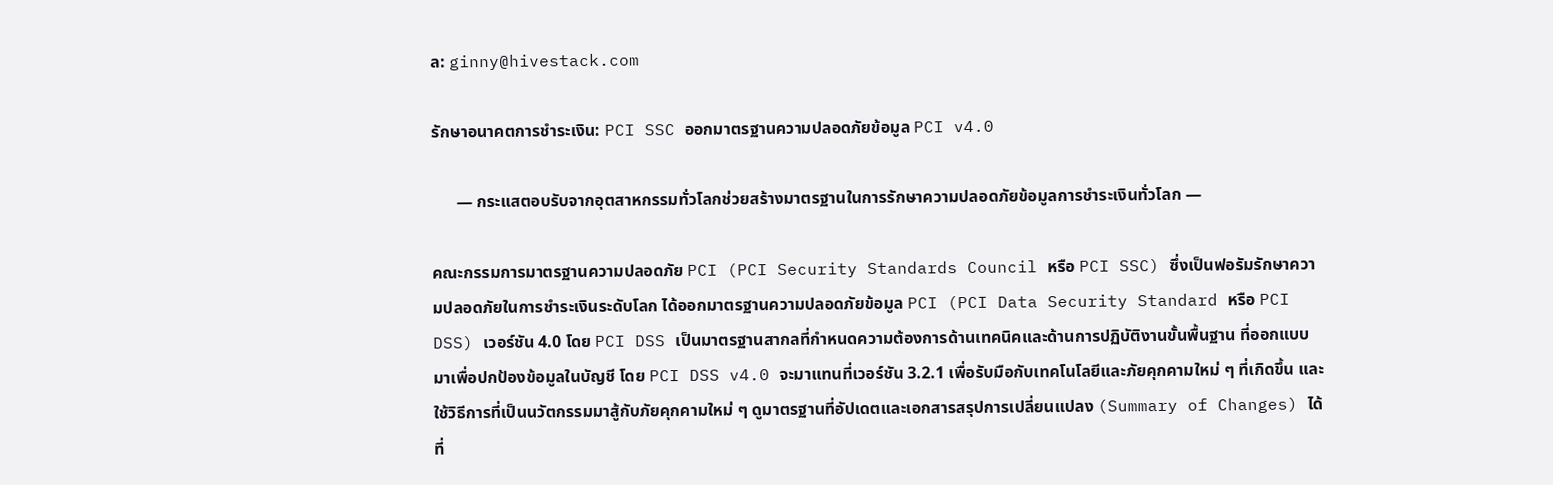ล: ginny@hivestack.com

รักษาอนาคตการชำระเงิน: PCI SSC ออกมาตรฐานความปลอดภัยข้อมูล PCI v4.0

      — กระแสตอบรับจากอุตสาหกรรมทั่วโลกช่วยสร้างมาตรฐานในการรักษาความปลอดภัยข้อมูลการชำระเงินทั่วโลก —

คณะกรรมการมาตรฐานความปลอดภัย PCI (PCI Security Standards Council หรือ PCI SSC) ซึ่งเป็นฟอรัมรักษาความปลอดภัยในการชำระเงินระดับโลก ได้ออกมาตรฐานความปลอดภัยข้อมูล PCI (PCI Data Security Standard หรือ PCI DSS) เวอร์ชัน 4.0 โดย PCI DSS เป็นมาตรฐานสากลที่กำหนดความต้องการด้านเทคนิคและด้านการปฏิบัติงานขั้นพื้นฐาน ที่ออกแบบมาเพื่อปกป้องข้อมูลในบัญชี โดย PCI DSS v4.0 จะมาแทนที่เวอร์ชัน 3.2.1 เพื่อรับมือกับเทคโนโลยีและภัยคุกคามใหม่ ๆ ที่เกิดขึ้น และใช้วิธีการที่เป็นนวัตกรรมมาสู้กับภัยคุกคามใหม่ ๆ ดูมาตรฐานที่อัปเดตและเอกสารสรุปการเปลี่ยนแปลง (Summary of Changes) ได้ที่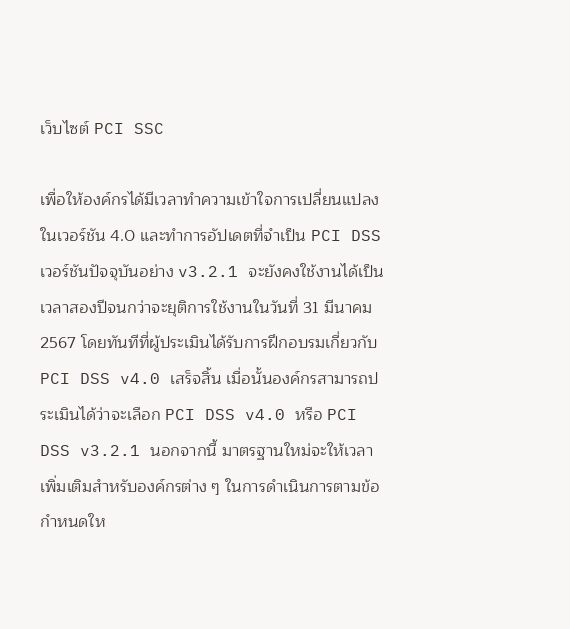เว็บไซต์ PCI SSC

เพื่อให้องค์กรได้มีเวลาทำความเข้าใจการเปลี่ยนแปลงในเวอร์ชัน 4.0 และทำการอัปเดตที่จำเป็น PCI DSS เวอร์ชันปัจจุบันอย่าง v3.2.1 จะยังคงใช้งานได้เป็นเวลาสองปีจนกว่าจะยุติการใช้งานในวันที่ 31 มีนาคม 2567 โดยทันทีที่ผู้ประเมินได้รับการฝึกอบรมเกี่ยวกับ PCI DSS v4.0 เสร็จสิ้น เมื่อนั้นองค์กรสามารถประเมินได้ว่าจะเลือก PCI DSS v4.0 หรือ PCI DSS v3.2.1 นอกจากนี้ มาตรฐานใหม่จะให้เวลาเพิ่มเติมสำหรับองค์กรต่าง ๆ ในการดำเนินการตามข้อกำหนดให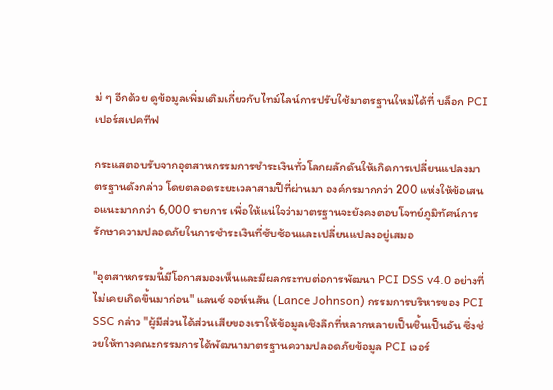ม่ ๆ อีกด้วย ดูข้อมูลเพิ่มเติมเกี่ยวกับไทม์ไลน์การปรับใช้มาตรฐานใหม่ได้ที่ บล็อก PCI เปอร์สเปคทีฟ

กระแสตอบรับจากอุตสาหกรรมการชำระเงินทั่วโลกผลักดันให้เกิดการเปลี่ยนแปลงมาตรฐานดังกล่าว โดยตลอดระยะเวลาสามปีที่ผ่านมา องค์กรมากกว่า 200 แห่งให้ข้อเสนอแนะมากกว่า 6,000 รายการ เพื่อให้แน่ใจว่ามาตรฐานจะยังคงตอบโจทย์ภูมิทัศน์การรักษาความปลอดภัยในการชำระเงินที่ซับซ้อนและเปลี่ยนแปลงอยู่เสมอ

"อุตสาหกรรมนี้มีโอกาสมองเห็นและมีผลกระทบต่อการพัฒนา PCI DSS v4.0 อย่างที่ไม่เคยเกิดขึ้นมาก่อน" แลนซ์ จอห์นสัน (Lance Johnson) กรรมการบริหารของ PCI SSC กล่าว "ผู้มีส่วนได้ส่วนเสียของเราให้ข้อมูลเชิงลึกที่หลากหลายเป็นชิ้นเป็นอัน ซึ่งช่วยให้ทางคณะกรรมการได้พัฒนามาตรฐานความปลอดภัยข้อมูล PCI เวอร์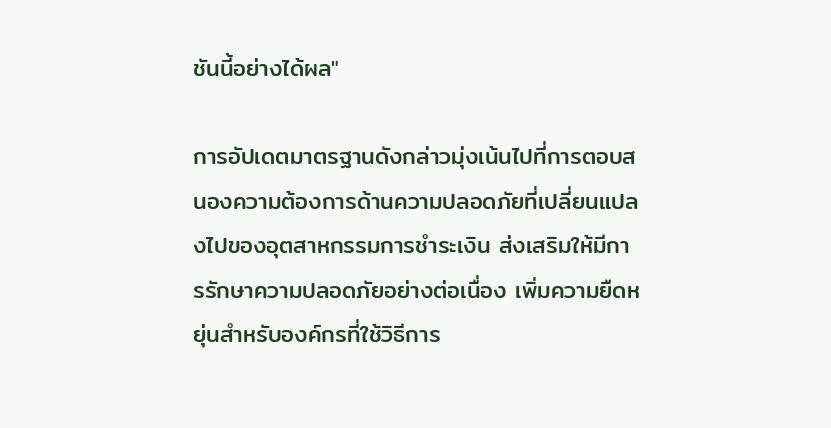ชันนี้อย่างได้ผล"

การอัปเดตมาตรฐานดังกล่าวมุ่งเน้นไปที่การตอบสนองความต้องการด้านความปลอดภัยที่เปลี่ยนแปลงไปของอุตสาหกรรมการชำระเงิน ส่งเสริมให้มีการรักษาความปลอดภัยอย่างต่อเนื่อง เพิ่มความยืดหยุ่นสำหรับองค์กรที่ใช้วิธีการ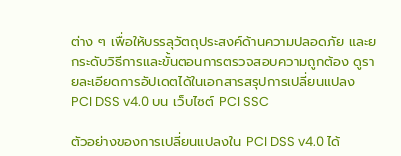ต่าง ๆ เพื่อให้บรรลุวัตถุประสงค์ด้านความปลอดภัย และยกระดับวิธีการและขั้นตอนการตรวจสอบความถูกต้อง ดูรายละเอียดการอัปเดตได้ในเอกสารสรุปการเปลี่ยนแปลง PCI DSS v4.0 บน เว็บไซต์ PCI SSC

ตัวอย่างของการเปลี่ยนแปลงใน PCI DSS v4.0 ได้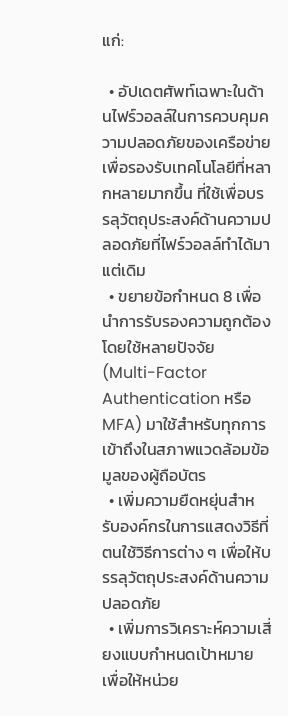แก่:

  • อัปเดตศัพท์เฉพาะในด้านไฟร์วอลล์ในการควบคุมความปลอดภัยของเครือข่าย เพื่อรองรับเทคโนโลยีที่หลากหลายมากขึ้น ที่ใช้เพื่อบรรลุวัตถุประสงค์ด้านความปลอดภัยที่ไฟร์วอลล์ทำได้มาแต่เดิม
  • ขยายข้อกำหนด 8 เพื่อนำการรับรองความถูกต้องโดยใช้หลายปัจจัย (Multi-Factor Authentication หรือ MFA) มาใช้สำหรับทุกการเข้าถึงในสภาพแวดล้อมข้อมูลของผู้ถือบัตร
  • เพิ่มความยืดหยุ่นสำหรับองค์กรในการแสดงวิธีที่ตนใช้วิธีการต่าง ๆ เพื่อให้บรรลุวัตถุประสงค์ด้านความปลอดภัย
  • เพิ่มการวิเคราะห์ความเสี่ยงแบบกำหนดเป้าหมาย เพื่อให้หน่วย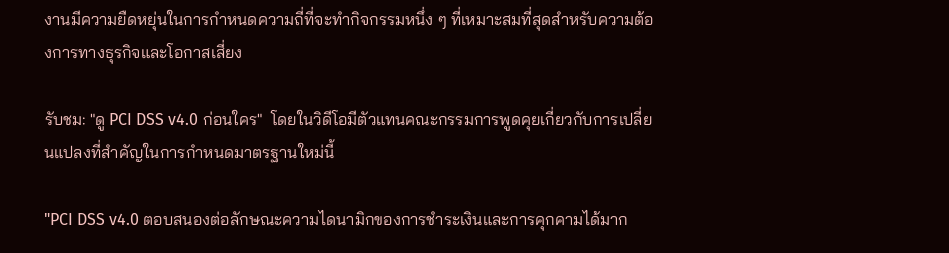งานมีความยืดหยุ่นในการกำหนดความถี่ที่จะทำกิจกรรมหนึ่ง ๆ ที่เหมาะสมที่สุดสำหรับความต้องการทางธุรกิจและโอกาสเสี่ยง

รับชม: "ดู PCI DSS v4.0 ก่อนใคร"  โดยในวิดีโอมีตัวแทนคณะกรรมการพูดคุยเกี่ยวกับการเปลี่ยนแปลงที่สำคัญในการกำหนดมาตรฐานใหม่นี้

"PCI DSS v4.0 ตอบสนองต่อลักษณะความไดนามิกของการชำระเงินและการคุกคามได้มาก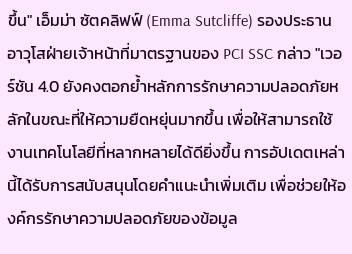ขึ้น" เอ็มม่า ซัตคลิฟฟ์ (Emma Sutcliffe) รองประธานอาวุโสฝ่ายเจ้าหน้าที่มาตรฐานของ PCI SSC กล่าว "เวอร์ชัน 4.0 ยังคงตอกย้ำหลักการรักษาความปลอดภัยหลักในขณะที่ให้ความยืดหยุ่นมากขึ้น เพื่อให้สามารถใช้งานเทคโนโลยีที่หลากหลายได้ดียิ่งขึ้น การอัปเดตเหล่านี้ได้รับการสนับสนุนโดยคำแนะนำเพิ่มเติม เพื่อช่วยให้องค์กรรักษาความปลอดภัยของข้อมูล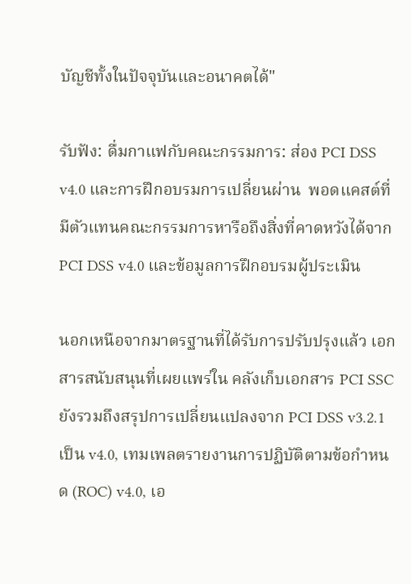บัญชีทั้งในปัจจุบันและอนาคตได้"

รับฟัง: ดื่มกาแฟกับคณะกรรมการ: ส่อง PCI DSS v4.0 และการฝึกอบรมการเปลี่ยนผ่าน  พอดแคสต์ที่มีตัวแทนคณะกรรมการหารือถึงสิ่งที่คาดหวังได้จาก PCI DSS v4.0 และข้อมูลการฝึกอบรมผู้ประเมิน

นอกเหนือจากมาตรฐานที่ได้รับการปรับปรุงแล้ว เอกสารสนับสนุนที่เผยแพร่ใน คลังเก็บเอกสาร PCI SSC ยังรวมถึงสรุปการเปลี่ยนแปลงจาก PCI DSS v3.2.1 เป็น v4.0, เทมเพลตรายงานการปฏิบัติตามข้อกำหนด (ROC) v4.0, เอ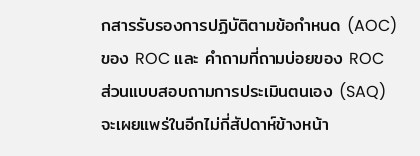กสารรับรองการปฏิบัติตามข้อกำหนด (AOC) ของ ROC และ คำถามที่ถามบ่อยของ ROC ส่วนแบบสอบถามการประเมินตนเอง (SAQ) จะเผยแพร่ในอีกไม่กี่สัปดาห์ข้างหน้า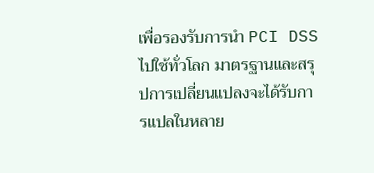เพื่อรองรับการนำ PCI DSS ไปใช้ทั่วโลก มาตรฐานและสรุปการเปลี่ยนแปลงจะได้รับการแปลในหลาย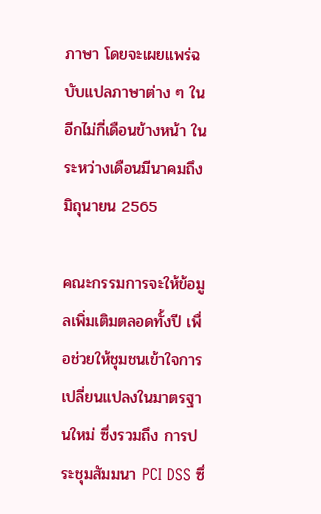ภาษา โดยจะเผยแพร่ฉบับแปลภาษาต่าง ๆ ในอีกไม่กี่เดือนข้างหน้า ในระหว่างเดือนมีนาคมถึงมิถุนายน 2565

คณะกรรมการจะให้ข้อมูลเพิ่มเติมตลอดทั้งปี เพื่อช่วยให้ชุมชนเข้าใจการเปลี่ยนแปลงในมาตรฐานใหม่ ซึ่งรวมถึง การประชุมสัมมนา PCI DSS ซึ่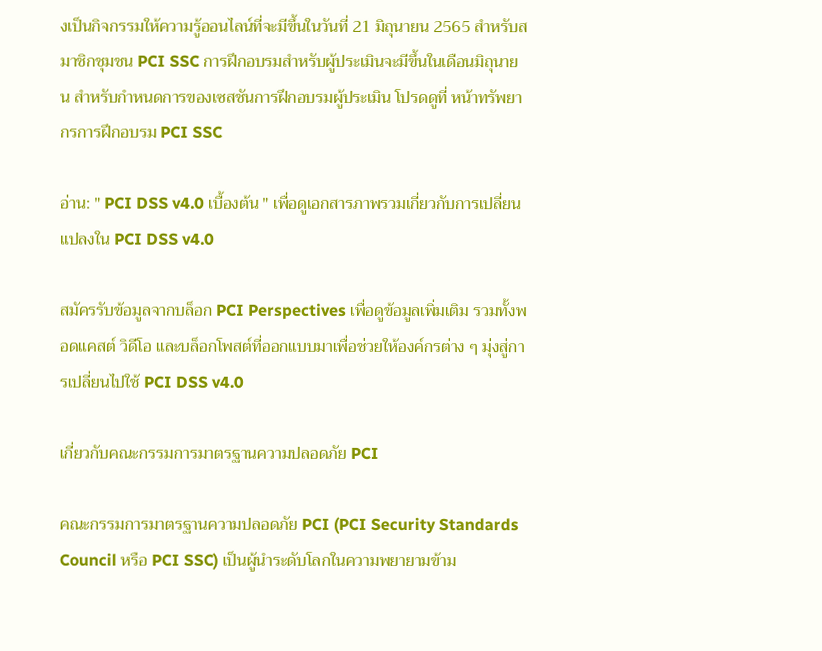งเป็นกิจกรรมให้ความรู้ออนไลน์ที่จะมีขึ้นในวันที่ 21 มิถุนายน 2565 สำหรับสมาชิกชุมชน PCI SSC การฝึกอบรมสำหรับผู้ประเมินจะมีขึ้นในเดือนมิถุนายน สำหรับกำหนดการของเซสชันการฝึกอบรมผู้ประเมิน โปรดดูที่ หน้าทรัพยากรการฝึกอบรม PCI SSC

อ่าน: " PCI DSS v4.0 เบื้องต้น " เพื่อดูเอกสารภาพรวมเกี่ยวกับการเปลี่ยนแปลงใน PCI DSS v4.0

สมัครรับข้อมูลจากบล็อก PCI Perspectives เพื่อดูข้อมูลเพิ่มเติม รวมทั้งพอดแคสต์ วิดีโอ และบล็อกโพสต์ที่ออกแบบมาเพื่อช่วยให้องค์กรต่าง ๆ มุ่งสู่การเปลี่ยนไปใช้ PCI DSS v4.0

เกี่ยวกับคณะกรรมการมาตรฐานความปลอดภัย PCI

คณะกรรมการมาตรฐานความปลอดภัย PCI (PCI Security Standards Council หรือ PCI SSC) เป็นผู้นำระดับโลกในความพยายามข้าม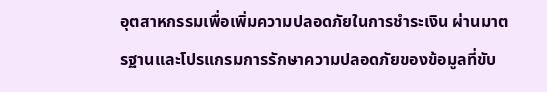อุตสาหกรรมเพื่อเพิ่มความปลอดภัยในการชำระเงิน ผ่านมาตรฐานและโปรแกรมการรักษาความปลอดภัยของข้อมูลที่ขับ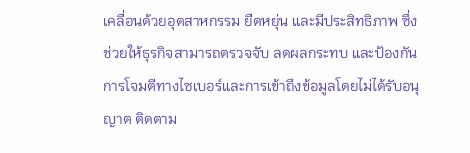เคลื่อนด้วยอุตสาหกรรม ยืดหยุ่น และมีประสิทธิภาพ ซึ่งช่วยให้ธุรกิจสามารถตรวจจับ ลดผลกระทบ และป้องกันการโจมตีทางไซเบอร์และการเข้าถึงข้อมูลโดยไม่ได้รับอนุญาต ติดตาม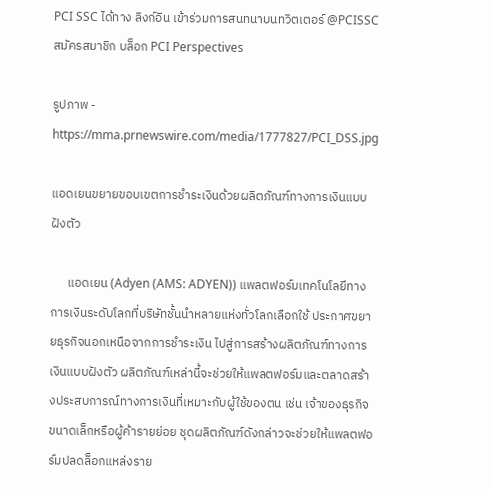PCI SSC ได้ทาง ลิงก์อิน เข้าร่วมการสนทนาบนทวิตเตอร์ @PCISSC สมัครสมาชิก บล็อก PCI Perspectives

รูปภาพ - https://mma.prnewswire.com/media/1777827/PCI_DSS.jpg

แอดเยนขยายขอบเขตการชำระเงินด้วยผลิตภัณฑ์ทางการเงินแบบฝังตัว

      แอดเยน (Adyen (AMS: ADYEN)) แพลตฟอร์มเทคโนโลยีทางการเงินระดับโลกที่บริษัทชั้นนำหลายแห่งทั่วโลกเลือกใช้ ประกาศขยายธุรกิจนอกเหนือจากการชำระเงิน ไปสู่การสร้างผลิตภัณฑ์ทางการเงินแบบฝังตัว ผลิตภัณฑ์เหล่านี้จะช่วยให้แพลตฟอร์มและตลาดสร้างประสบการณ์ทางการเงินที่เหมาะกับผู้ใช้ของตน เช่น เจ้าของธุรกิจขนาดเล็กหรือผู้ค้ารายย่อย ชุดผลิตภัณฑ์ดังกล่าวจะช่วยให้แพลตฟอร์มปลดล็อกแหล่งราย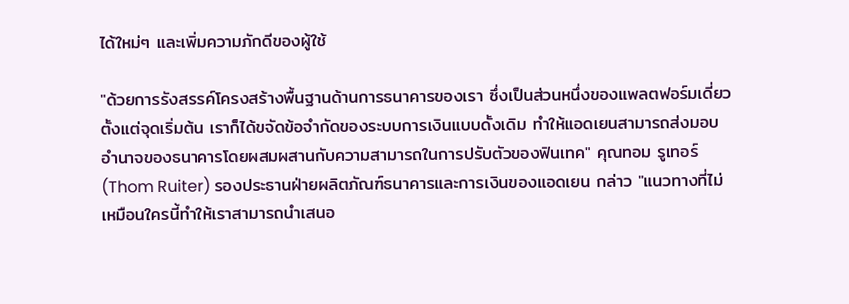ได้ใหม่ๆ และเพิ่มความภักดีของผู้ใช้

"ด้วยการรังสรรค์โครงสร้างพื้นฐานด้านการธนาคารของเรา ซึ่งเป็นส่วนหนึ่งของแพลตฟอร์มเดี่ยว ตั้งแต่จุดเริ่มต้น เราก็ได้ขจัดข้อจำกัดของระบบการเงินแบบดั้งเดิม ทำให้แอดเยนสามารถส่งมอบอำนาจของธนาคารโดยผสมผสานกับความสามารถในการปรับตัวของฟินเทค" คุณทอม รูเทอร์ (Thom Ruiter) รองประธานฝ่ายผลิตภัณฑ์ธนาคารและการเงินของแอดเยน กล่าว "แนวทางที่ไม่เหมือนใครนี้ทำให้เราสามารถนำเสนอ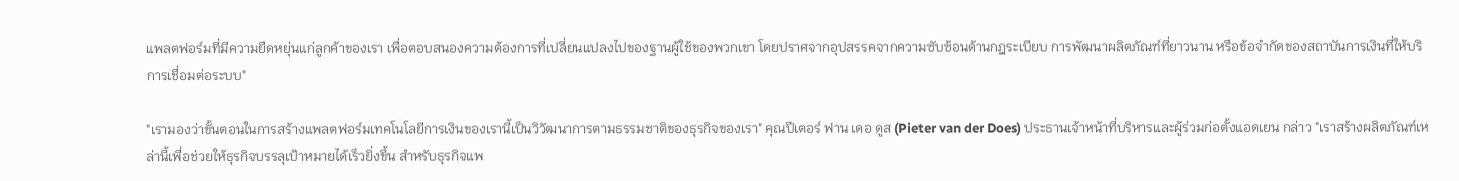แพลตฟอร์มที่มีความยืดหยุ่นแก่ลูกค้าของเรา เพื่อตอบสนองความต้องการที่เปลี่ยนแปลงไปของฐานผู้ใช้ของพวกเขา โดยปราศจากอุปสรรคจากความซับซ้อนด้านกฎระเบียบ การพัฒนาผลิตภัณฑ์ที่ยาวนาน หรือข้อจำกัดของสถาบันการเงินที่ให้บริการเชื่อมต่อระบบ"

"เรามองว่าขั้นตอนในการสร้างแพลตฟอร์มเทคโนโลยีการเงินของเรานี้เป็นวิวัฒนาการตามธรรมชาติของธุรกิจของเรา" คุณปีเตอร์ ฟาน เดอ ดูส (Pieter van der Does) ประธานเจ้าหน้าที่บริหารและผู้ร่วมก่อตั้งแอดเยน กล่าว "เราสร้างผลิตภัณฑ์เหล่านี้เพื่อช่วยให้ธุรกิจบรรลุเป้าหมายได้เร็วยิ่งขึ้น สำหรับธุรกิจแพ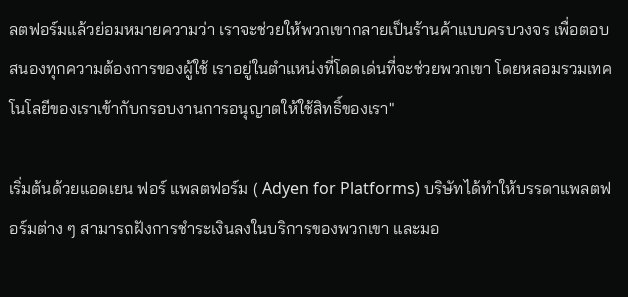ลตฟอร์มแล้วย่อมหมายความว่า เราจะช่วยให้พวกเขากลายเป็นร้านค้าแบบครบวงจร เพื่อตอบสนองทุกความต้องการของผู้ใช้ เราอยู่ในตำแหน่งที่โดดเด่นที่จะช่วยพวกเขา โดยหลอมรวมเทคโนโลยีของเราเข้ากับกรอบงานการอนุญาตให้ใช้สิทธิ์ของเรา"

เริ่มต้นด้วยแอดเยน ฟอร์ แพลตฟอร์ม ( Adyen for Platforms) บริษัทได้ทำให้บรรดาแพลตฟอร์มต่าง ๆ สามารถฝังการชำระเงินลงในบริการของพวกเขา และมอ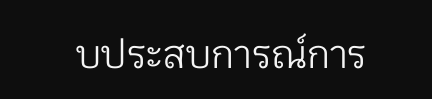บประสบการณ์การ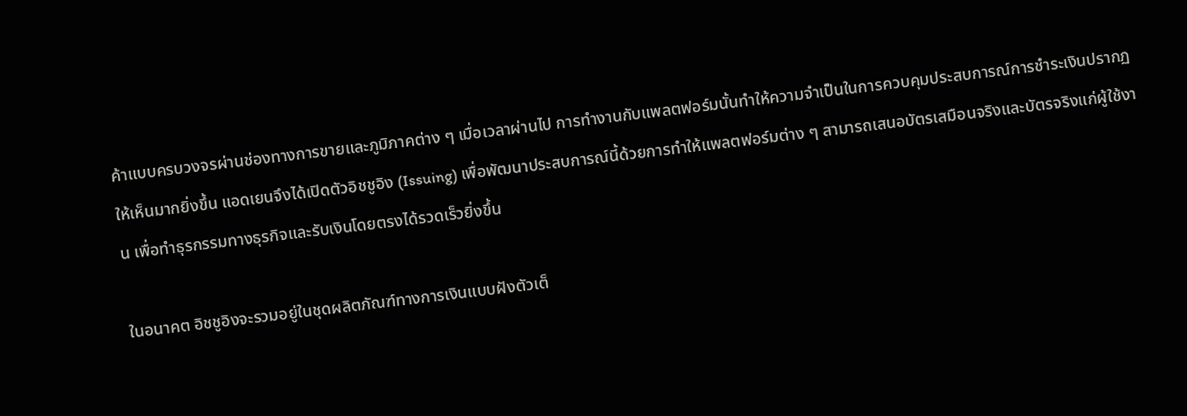ค้าแบบครบวงจรผ่านช่องทางการขายและภูมิภาคต่าง ๆ เมื่อเวลาผ่านไป การทำงานกับแพลตฟอร์มนั้นทำให้ความจำเป็นในการควบคุมประสบการณ์การชำระเงินปรากฏให้เห็นมากยิ่งขึ้น แอดเยนจึงได้เปิดตัวอิชชูอิง (Issuing) เพื่อพัฒนาประสบการณ์นี้ด้วยการทำให้แพลตฟอร์มต่าง ๆ สามารถเสนอบัตรเสมือนจริงและบัตรจริงแก่ผู้ใช้งาน เพื่อทำธุรกรรมทางธุรกิจและรับเงินโดยตรงได้รวดเร็วยิ่งขึ้น

ในอนาคต อิชชูอิงจะรวมอยู่ในชุดผลิตภัณฑ์ทางการเงินแบบฝังตัวเต็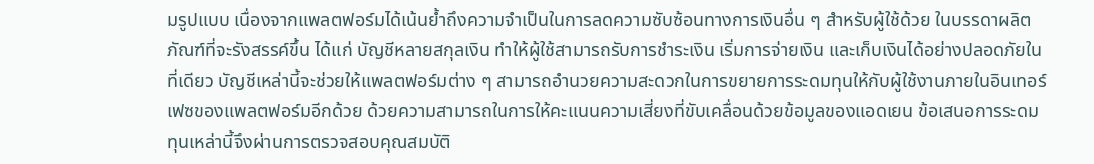มรูปแบบ เนื่องจากแพลตฟอร์มได้เน้นย้ำถึงความจำเป็นในการลดความซับซ้อนทางการเงินอื่น ๆ สำหรับผู้ใช้ด้วย ในบรรดาผลิตภัณฑ์ที่จะรังสรรค์ขึ้น ได้แก่ บัญชีหลายสกุลเงิน ทำให้ผู้ใช้สามารถรับการชำระเงิน เริ่มการจ่ายเงิน และเก็บเงินได้อย่างปลอดภัยในที่เดียว บัญชีเหล่านี้จะช่วยให้แพลตฟอร์มต่าง ๆ สามารถอำนวยความสะดวกในการขยายการระดมทุนให้กับผู้ใช้งานภายในอินเทอร์เฟซของแพลตฟอร์มอีกด้วย ด้วยความสามารถในการให้คะแนนความเสี่ยงที่ขับเคลื่อนด้วยข้อมูลของแอดเยน ข้อเสนอการระดมทุนเหล่านี้จึงผ่านการตรวจสอบคุณสมบัติ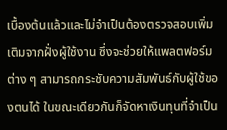เบื้องต้นแล้วและไม่จำเป็นต้องตรวจสอบเพิ่มเติมจากฝั่งผู้ใช้งาน ซึ่งจะช่วยให้แพลตฟอร์มต่าง ๆ สามารถกระชับความสัมพันธ์กับผู้ใช้ของตนได้ ในขณะเดียวกันก็จัดหาเงินทุนที่จำเป็น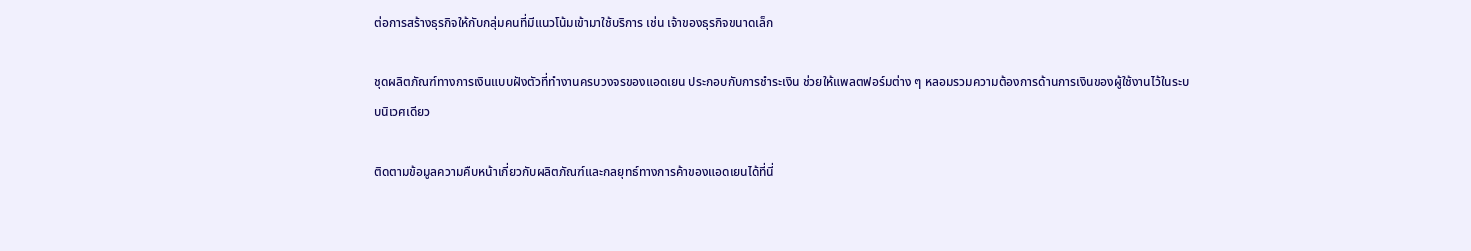ต่อการสร้างธุรกิจให้กับกลุ่มคนที่มีแนวโน้มเข้ามาใช้บริการ เช่น เจ้าของธุรกิจขนาดเล็ก

ชุดผลิตภัณฑ์ทางการเงินแบบฝังตัวที่ทำงานครบวงจรของแอดเยน ประกอบกับการชำระเงิน ช่วยให้แพลตฟอร์มต่าง ๆ หลอมรวมความต้องการด้านการเงินของผู้ใช้งานไว้ในระบบนิเวศเดียว

ติดตามข้อมูลความคืบหน้าเกี่ยวกับผลิตภัณฑ์และกลยุทธ์ทางการค้าของแอดเยนได้ที่นี่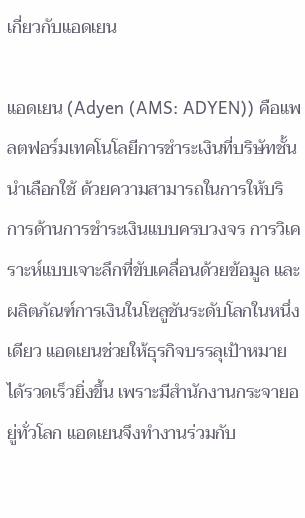เกี่ยวกับแอดเยน

แอดเยน (Adyen (AMS: ADYEN)) คือแพลตฟอร์มเทคโนโลยีการชำระเงินที่บริษัทชั้นนำเลือกใช้ ด้วยความสามารถในการให้บริการด้านการชำระเงินแบบครบวงจร การวิเคราะห์แบบเจาะลึกที่ขับเคลื่อนด้วยข้อมูล และผลิตภัณฑ์การเงินในโซลูชันระดับโลกในหนึ่งเดียว แอดเยนช่วยให้ธุรกิจบรรลุเป้าหมายได้รวดเร็วยิ่งขึ้น เพราะมีสำนักงานกระจายอยู่ทั่วโลก แอดเยนจึงทำงานร่วมกับ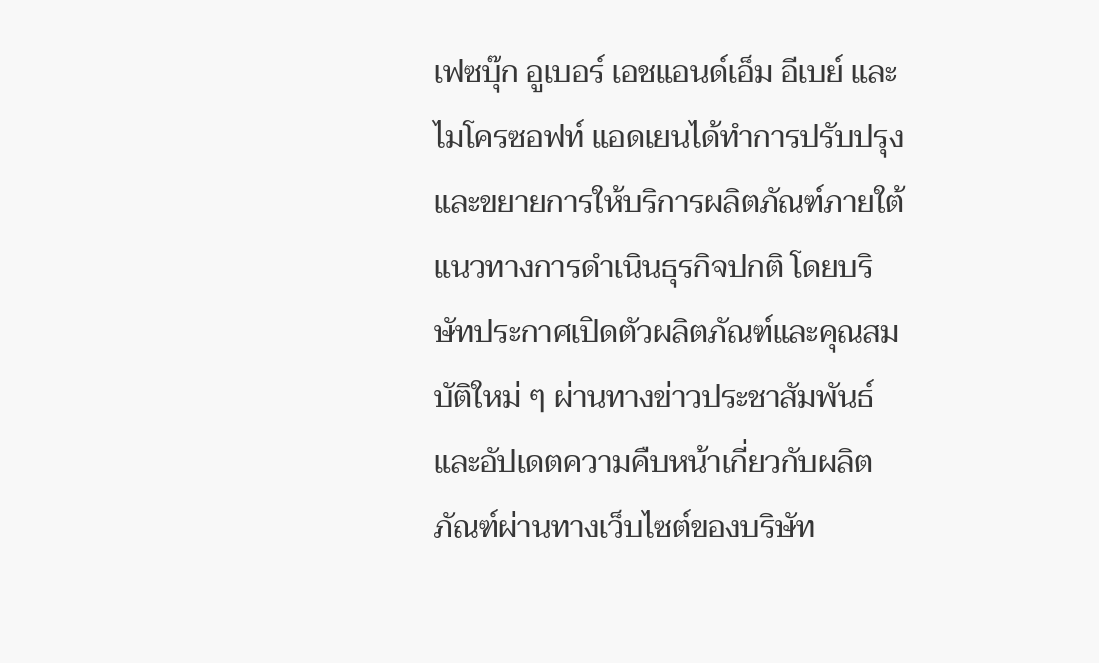เฟซบุ๊ก อูเบอร์ เอชแอนด์เอ็ม อีเบย์ และไมโครซอฟท์ แอดเยนได้ทำการปรับปรุงและขยายการให้บริการผลิตภัณฑ์ภายใต้แนวทางการดำเนินธุรกิจปกติ โดยบริษัทประกาศเปิดตัวผลิตภัณฑ์และคุณสมบัติใหม่ ๆ ผ่านทางข่าวประชาสัมพันธ์ และอัปเดตความคืบหน้าเกี่ยวกับผลิตภัณฑ์ผ่านทางเว็บไซต์ของบริษัท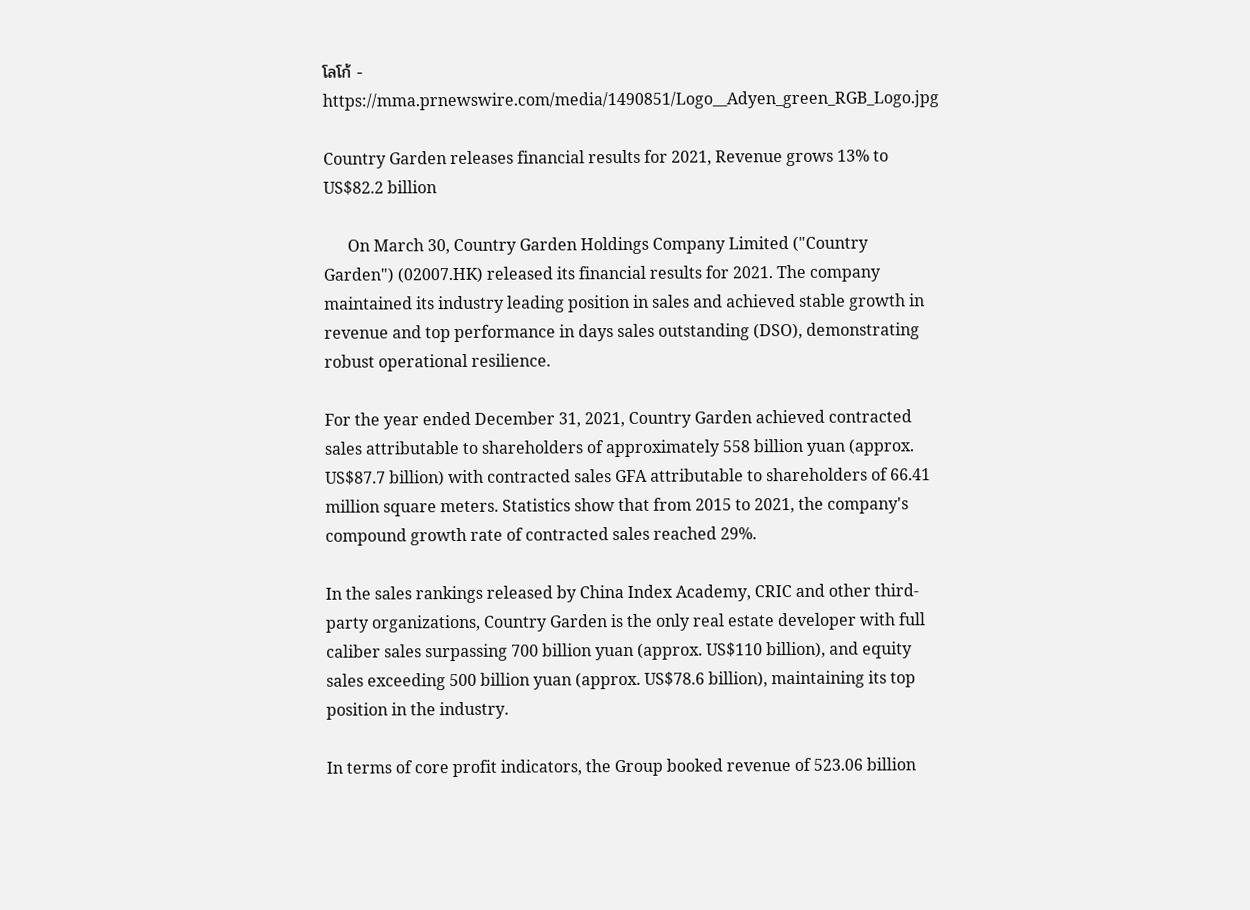โลโก้ -  https://mma.prnewswire.com/media/1490851/Logo__Adyen_green_RGB_Logo.jpg

Country Garden releases financial results for 2021, Revenue grows 13% to US$82.2 billion

      On March 30, Country Garden Holdings Company Limited ("Country Garden") (02007.HK) released its financial results for 2021. The company maintained its industry leading position in sales and achieved stable growth in revenue and top performance in days sales outstanding (DSO), demonstrating robust operational resilience.

For the year ended December 31, 2021, Country Garden achieved contracted sales attributable to shareholders of approximately 558 billion yuan (approx. US$87.7 billion) with contracted sales GFA attributable to shareholders of 66.41 million square meters. Statistics show that from 2015 to 2021, the company's compound growth rate of contracted sales reached 29%.

In the sales rankings released by China Index Academy, CRIC and other third-party organizations, Country Garden is the only real estate developer with full caliber sales surpassing 700 billion yuan (approx. US$110 billion), and equity sales exceeding 500 billion yuan (approx. US$78.6 billion), maintaining its top position in the industry.

In terms of core profit indicators, the Group booked revenue of 523.06 billion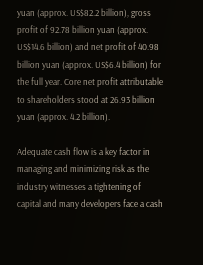yuan (approx. US$82.2 billion), gross profit of 92.78 billion yuan (approx. US$14.6 billion) and net profit of 40.98 billion yuan (approx. US$6.4 billion) for the full year. Core net profit attributable to shareholders stood at 26.93 billion yuan (approx. 4.2 billion).

Adequate cash flow is a key factor in managing and minimizing risk as the industry witnesses a tightening of capital and many developers face a cash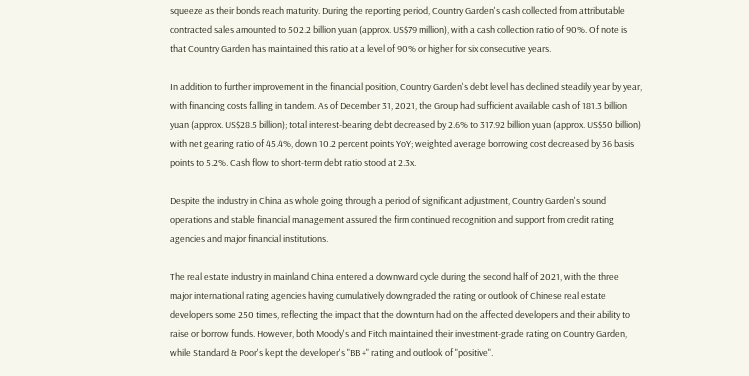squeeze as their bonds reach maturity. During the reporting period, Country Garden's cash collected from attributable contracted sales amounted to 502.2 billion yuan (approx. US$79 million), with a cash collection ratio of 90%. Of note is that Country Garden has maintained this ratio at a level of 90% or higher for six consecutive years.

In addition to further improvement in the financial position, Country Garden's debt level has declined steadily year by year, with financing costs falling in tandem. As of December 31, 2021, the Group had sufficient available cash of 181.3 billion yuan (approx. US$28.5 billion); total interest-bearing debt decreased by 2.6% to 317.92 billion yuan (approx. US$50 billion) with net gearing ratio of 45.4%, down 10.2 percent points YoY; weighted average borrowing cost decreased by 36 basis points to 5.2%. Cash flow to short-term debt ratio stood at 2.3x.

Despite the industry in China as whole going through a period of significant adjustment, Country Garden's sound operations and stable financial management assured the firm continued recognition and support from credit rating agencies and major financial institutions.

The real estate industry in mainland China entered a downward cycle during the second half of 2021, with the three major international rating agencies having cumulatively downgraded the rating or outlook of Chinese real estate developers some 250 times, reflecting the impact that the downturn had on the affected developers and their ability to raise or borrow funds. However, both Moody's and Fitch maintained their investment-grade rating on Country Garden, while Standard & Poor's kept the developer's "BB +" rating and outlook of "positive".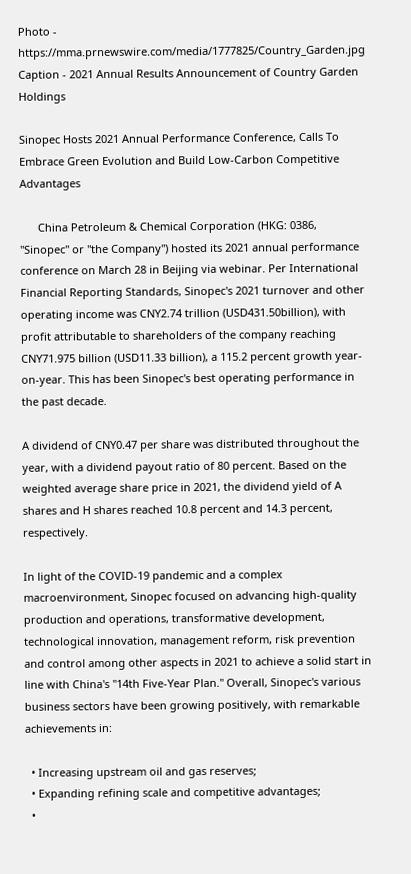Photo - https://mma.prnewswire.com/media/1777825/Country_Garden.jpg
Caption - 2021 Annual Results Announcement of Country Garden Holdings

Sinopec Hosts 2021 Annual Performance Conference, Calls To Embrace Green Evolution and Build Low-Carbon Competitive Advantages

      China Petroleum & Chemical Corporation (HKG: 0386, "Sinopec" or "the Company") hosted its 2021 annual performance conference on March 28 in Beijing via webinar. Per International Financial Reporting Standards, Sinopec's 2021 turnover and other operating income was CNY2.74 trillion (USD431.50billion), with profit attributable to shareholders of the company reaching CNY71.975 billion (USD11.33 billion), a 115.2 percent growth year-on-year. This has been Sinopec's best operating performance in the past decade.

A dividend of CNY0.47 per share was distributed throughout the year, with a dividend payout ratio of 80 percent. Based on the weighted average share price in 2021, the dividend yield of A shares and H shares reached 10.8 percent and 14.3 percent, respectively.

In light of the COVID-19 pandemic and a complex macroenvironment, Sinopec focused on advancing high-quality production and operations, transformative development, technological innovation, management reform, risk prevention and control among other aspects in 2021 to achieve a solid start in line with China's "14th Five-Year Plan." Overall, Sinopec's various business sectors have been growing positively, with remarkable achievements in:

  • Increasing upstream oil and gas reserves;
  • Expanding refining scale and competitive advantages;
  •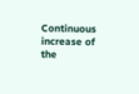Continuous increase of the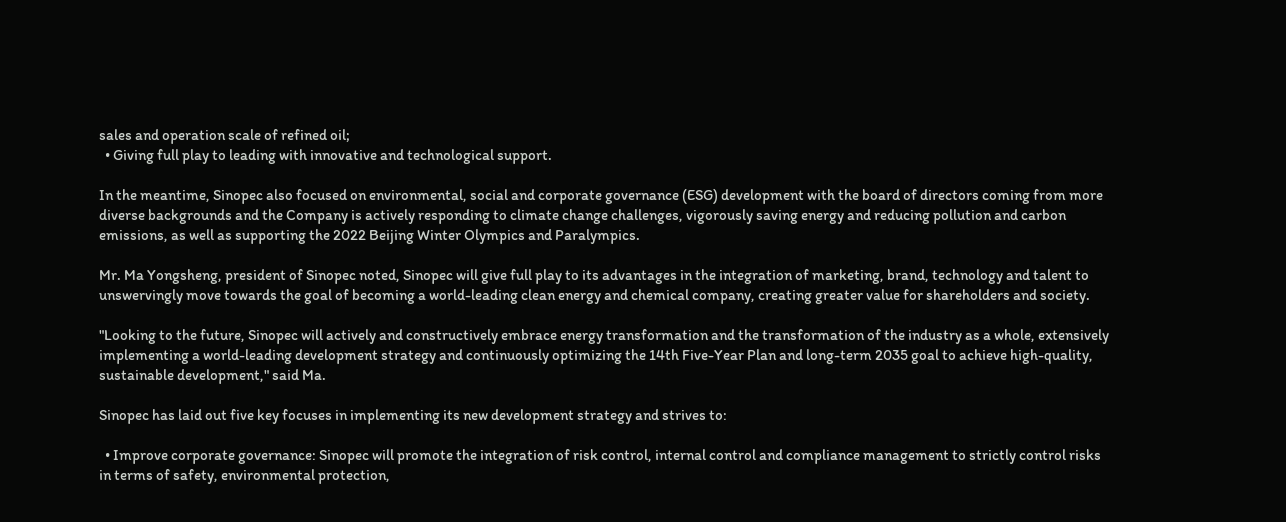sales and operation scale of refined oil;
  • Giving full play to leading with innovative and technological support.

In the meantime, Sinopec also focused on environmental, social and corporate governance (ESG) development with the board of directors coming from more diverse backgrounds and the Company is actively responding to climate change challenges, vigorously saving energy and reducing pollution and carbon emissions, as well as supporting the 2022 Beijing Winter Olympics and Paralympics.

Mr. Ma Yongsheng, president of Sinopec noted, Sinopec will give full play to its advantages in the integration of marketing, brand, technology and talent to unswervingly move towards the goal of becoming a world-leading clean energy and chemical company, creating greater value for shareholders and society.

"Looking to the future, Sinopec will actively and constructively embrace energy transformation and the transformation of the industry as a whole, extensively implementing a world-leading development strategy and continuously optimizing the 14th Five-Year Plan and long-term 2035 goal to achieve high-quality, sustainable development," said Ma.

Sinopec has laid out five key focuses in implementing its new development strategy and strives to:

  • Improve corporate governance: Sinopec will promote the integration of risk control, internal control and compliance management to strictly control risks in terms of safety, environmental protection,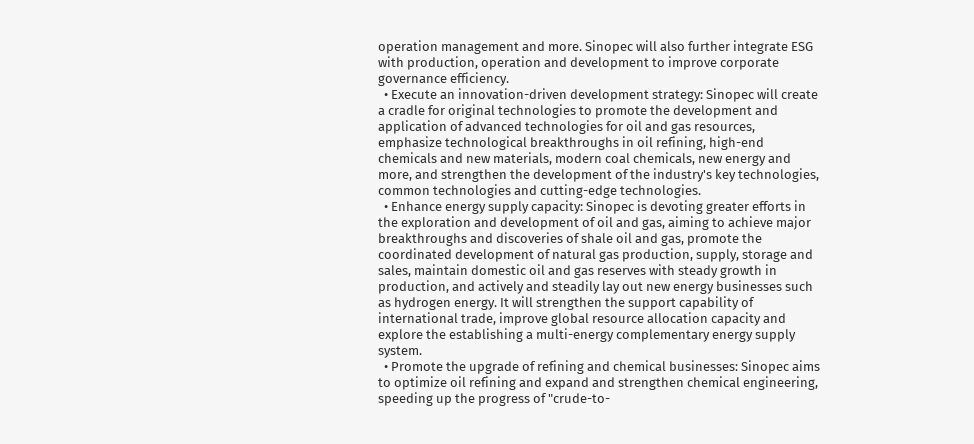operation management and more. Sinopec will also further integrate ESG with production, operation and development to improve corporate governance efficiency.
  • Execute an innovation-driven development strategy: Sinopec will create a cradle for original technologies to promote the development and application of advanced technologies for oil and gas resources, emphasize technological breakthroughs in oil refining, high-end chemicals and new materials, modern coal chemicals, new energy and more, and strengthen the development of the industry's key technologies, common technologies and cutting-edge technologies.
  • Enhance energy supply capacity: Sinopec is devoting greater efforts in the exploration and development of oil and gas, aiming to achieve major breakthroughs and discoveries of shale oil and gas, promote the coordinated development of natural gas production, supply, storage and sales, maintain domestic oil and gas reserves with steady growth in production, and actively and steadily lay out new energy businesses such as hydrogen energy. It will strengthen the support capability of international trade, improve global resource allocation capacity and explore the establishing a multi-energy complementary energy supply system.
  • Promote the upgrade of refining and chemical businesses: Sinopec aims to optimize oil refining and expand and strengthen chemical engineering, speeding up the progress of "crude-to-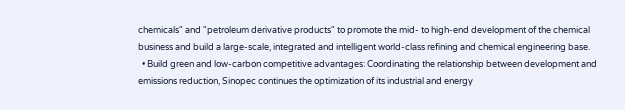chemicals" and "petroleum derivative products" to promote the mid- to high-end development of the chemical business and build a large-scale, integrated and intelligent world-class refining and chemical engineering base.
  • Build green and low-carbon competitive advantages: Coordinating the relationship between development and emissions reduction, Sinopec continues the optimization of its industrial and energy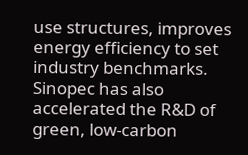use structures, improves energy efficiency to set industry benchmarks. Sinopec has also accelerated the R&D of green, low-carbon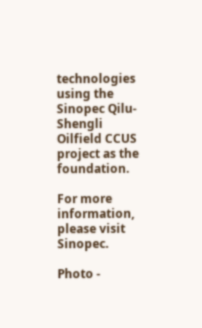technologies using the Sinopec Qilu-Shengli Oilfield CCUS project as the foundation.

For more information, please visit Sinopec.

Photo -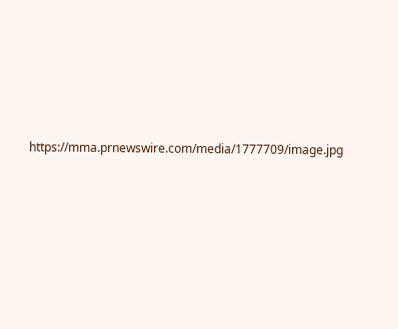https://mma.prnewswire.com/media/1777709/image.jpg